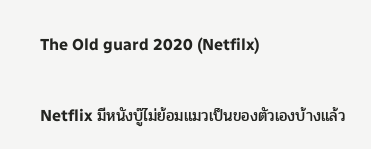The Old guard 2020 (Netfilx)

Netflix มีหนังบู๊ไม่ย้อมแมวเป็นของตัวเองบ้างแล้ว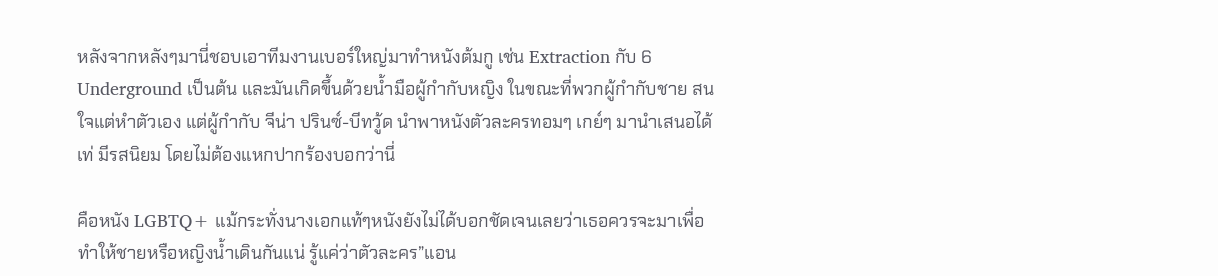หลังจากหลังๆมานี่ชอบเอาทีมงานเบอร์ใหญ่มาทำหนังต้มกู เช่น Extraction กับ 6 Underground เป็นต้น และมันเกิดขึ้นด้วยน้ำมือผู้กำกับหญิง ในขณะที่พวกผู้กำกับชาย สนใจแต่หำตัวเอง แต่ผู้กำกับ จีน่า ปรินซ์-บีทวู้ด นำพาหนังตัวละครทอมๆ เกย์ๆ มานำเสนอได้เท่ มีรสนิยม โดยไม่ต้องแหกปากร้องบอกว่านี่

คือหนัง LGBTQ+ แม้กระทั่งนางเอกแท้ๆหนังยังไม่ได้บอกชัดเจนเลยว่าเธอควรจะมาเพื่อทำให้ชายหรือหญิงน้ำเดินกันแน่ รู้แค่ว่าตัวละคร”แอน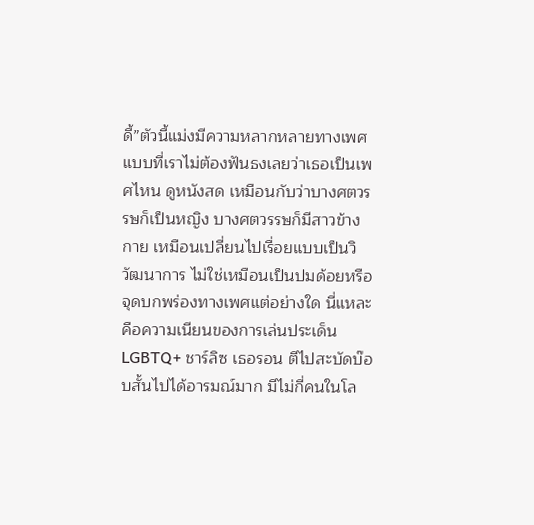ดี้”ตัวนี้แม่งมีความหลากหลายทางเพศแบบที่เราไม่ต้องฟันธงเลยว่าเธอเป็นเพศไหน ดูหนังสด เหมือนกับว่าบางศตวรรษก็เป็นหญิง บางศตวรรษก็มีสาวข้างกาย เหมือนเปลี่ยนไปเรื่อยแบบเป็นวิวัฒนาการ ไม่ใช่เหมือนเป็นปมด้อยหรือจุดบกพร่องทางเพศแต่อย่างใด นี่แหละคือความเนียนของการเล่นประเด็น LGBTQ+ ชาร์ลิซ เธอรอน ตีไปสะบัดบ๊อบสั้นไปได้อารมณ์มาก มีไม่กี่คนในโล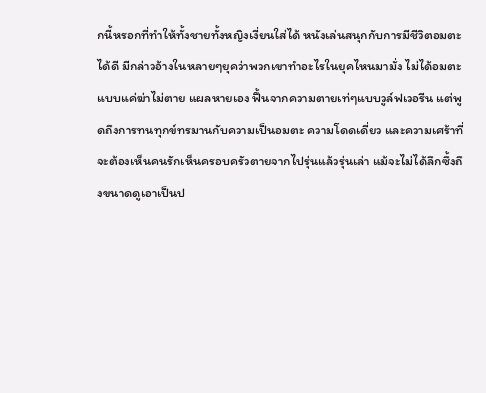กนี้หรอกที่ทำให้ทั้งชายทั้งหญิงเงี่ยนใส่ได้ หนังเล่นสนุกกับการมีชีวิตอมตะได้ดี มีกล่าวอ้างในหลายๆยุคว่าพวกเขาทำอะไรในยุคไหนมามั่ง ไม่ได้อมตะแบบแค่ฆ่าไม่ตาย แผลหายเอง ฟื้นจากความตายเท่ๆแบบวูล์ฟเวอรีน แต่พูดถึงการทนทุกข์ทรมานกับความเป็นอมตะ ความโดดเดี่ยว และความเศร้าที่จะต้องเห็นคนรักเห็นครอบครัวตายจากไปรุ่นแล้วรุ่นเล่า แม้จะไม่ได้ลึกซึ้งถึงขนาดดูเอาเป็นป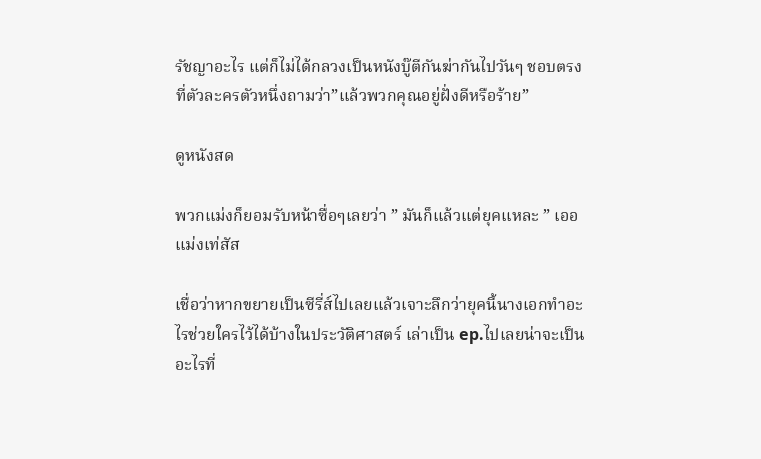รัชญาอะไร แต่ก็ไม่ได้กลวงเป็นหนังบู๊ตีกันฆ่ากันไปวันๆ ชอบตรงที่ตัวละครตัวหนึ่งถามว่า”แล้วพวกคุณอยู่ฝั่งดีหรือร้าย”

ดูหนังสด

พวกแม่งก็ยอมรับหน้าซื่อๆเลยว่า ” มันก็แล้วแต่ยุคแหละ ” เออแม่งเท่สัส

เชื่อว่าหากขยายเป็นซีรี่ส์ไปเลยแล้วเจาะลึกว่ายุคนี้นางเอกทำอะไรช่วยใครไว้ได้บ้างในประวัติศาสตร์ เล่าเป็น ep.ไปเลยน่าจะเป็นอะไรที่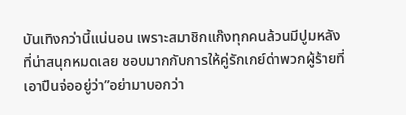บันเทิงกว่านี้แน่นอน เพราะสมาชิกแก๊งทุกคนล้วนมีปูมหลังที่น่าสนุกหมดเลย ชอบมากกับการให้คู่รักเกย์ด่าพวกผู้ร้ายที่เอาปืนจ่ออยู่ว่า”อย่ามาบอกว่า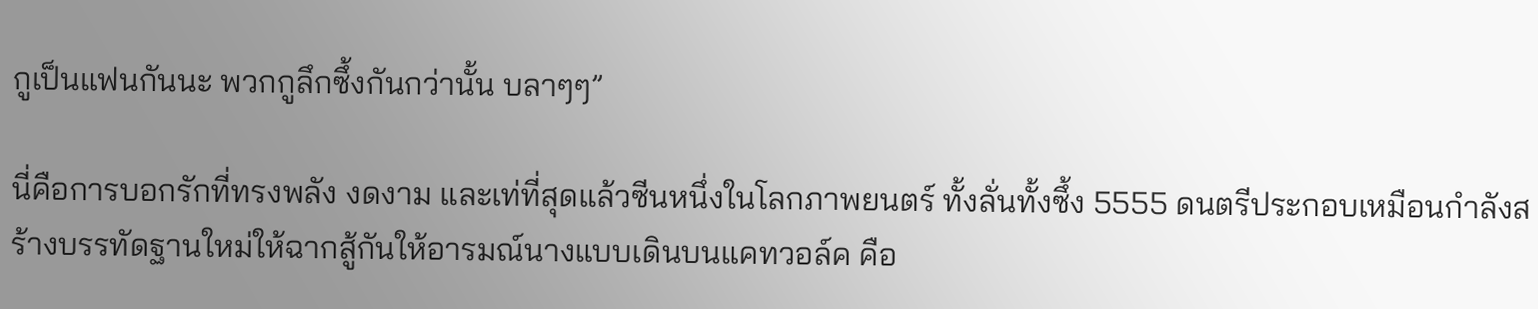กูเป็นแฟนกันนะ พวกกูลึกซึ้งกันกว่านั้น บลาๆๆ”

นี่คือการบอกรักที่ทรงพลัง งดงาม และเท่ที่สุดแล้วซีนหนึ่งในโลกภาพยนตร์ ทั้งลั่นทั้งซึ้ง 5555 ดนตรีประกอบเหมือนกำลังสร้างบรรทัดฐานใหม่ให้ฉากสู้กันให้อารมณ์นางแบบเดินบนแคทวอล์ค คือ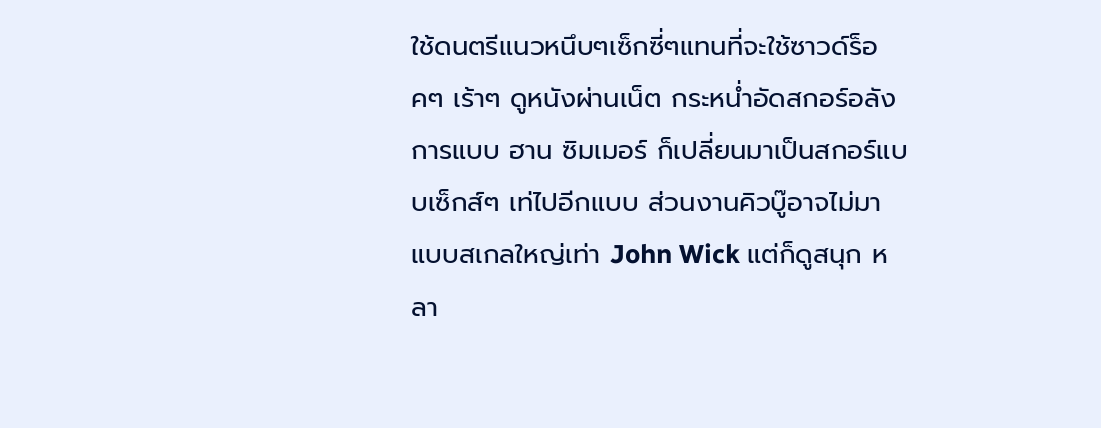ใช้ดนตรีแนวหนึบๆเซ็กซี่ๆแทนที่จะใช้ซาวด์ร็อคๆ เร้าๆ ดูหนังผ่านเน็ต กระหน่ำอัดสกอร์อลังการแบบ ฮาน ซิมเมอร์ ก็เปลี่ยนมาเป็นสกอร์แบบเซ็กส์ๆ เท่ไปอีกแบบ ส่วนงานคิวบู๊อาจไม่มาแบบสเกลใหญ่เท่า John Wick แต่ก็ดูสนุก หลา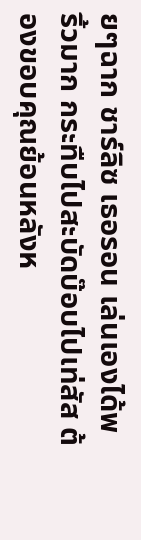ยๆฉาก ชาร์ลิซ เธอรอน เล่นเองได้พริ้วมาก กระทืบไปสะบัดบ๊อบไปเท่สัส ต้องขอบคุณย้อนหลังห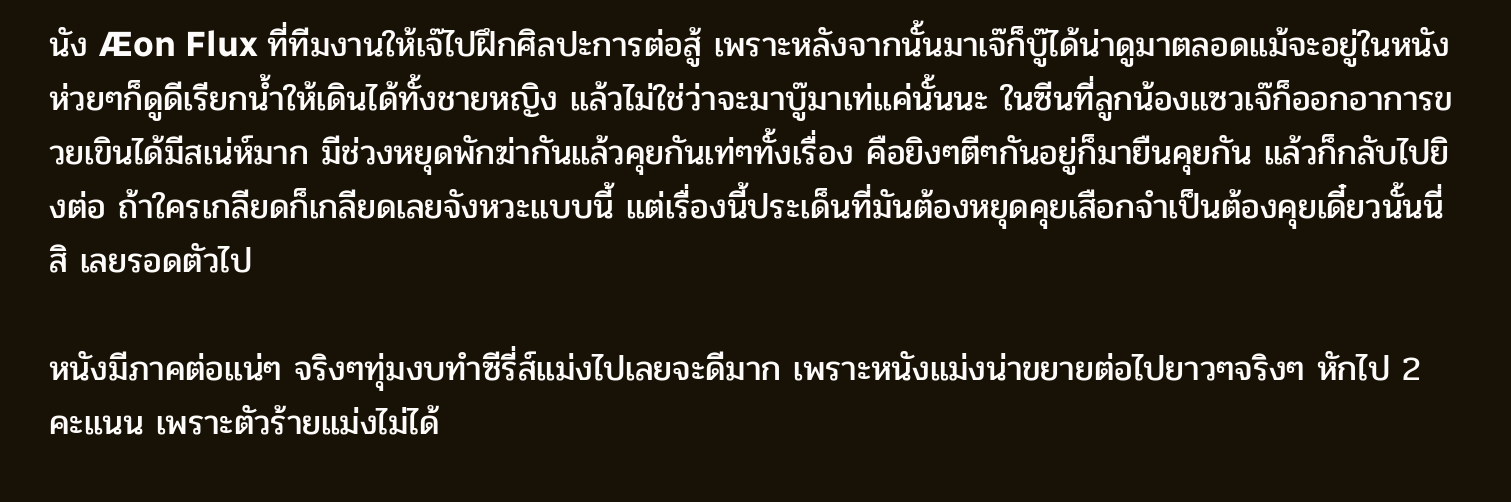นัง Æon Flux ที่ทีมงานให้เจ๊ไปฝึกศิลปะการต่อสู้ เพราะหลังจากนั้นมาเจ๊ก็บู๊ได้น่าดูมาตลอดแม้จะอยู่ในหนังห่วยๆก็ดูดีเรียกน้ำให้เดินได้ทั้งชายหญิง แล้วไม่ใช่ว่าจะมาบู๊มาเท่แค่นั้นนะ ในซีนที่ลูกน้องแซวเจ๊ก็ออกอาการขวยเขินได้มีสเน่ห์มาก มีช่วงหยุดพักฆ่ากันแล้วคุยกันเท่ๆทั้งเรื่อง คือยิงๆตีๆกันอยู่ก็มายืนคุยกัน แล้วก็กลับไปยิงต่อ ถ้าใครเกลียดก็เกลียดเลยจังหวะแบบนี้ แต่เรื่องนี้ประเด็นที่มันต้องหยุดคุยเสือกจำเป็นต้องคุยเดี๋ยวนั้นนี่สิ เลยรอดตัวไป

หนังมีภาคต่อแน่ๆ จริงๆทุ่มงบทำซีรี่ส์แม่งไปเลยจะดีมาก เพราะหนังแม่งน่าขยายต่อไปยาวๆจริงๆ หักไป 2 คะแนน เพราะตัวร้ายแม่งไม่ได้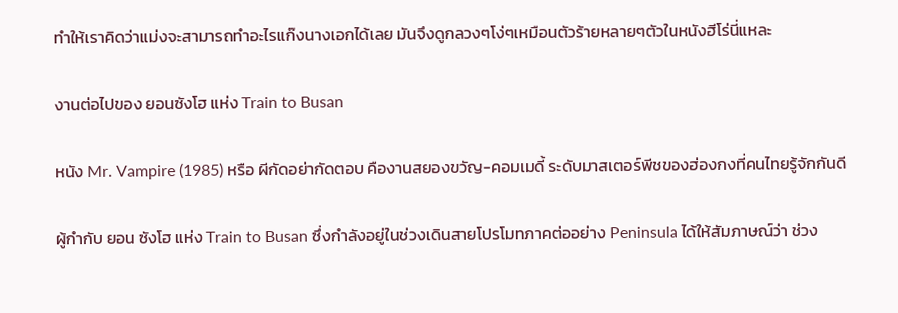ทำให้เราคิดว่าแม่งจะสามารถทำอะไรแก๊งนางเอกได้เลย มันจึงดูกลวงๆโง่ๆเหมือนตัวร้ายหลายๆตัวในหนังฮีโร่นี่แหละ

งานต่อไปของ ยอนซังโฮ แห่ง Train to Busan

หนัง Mr. Vampire (1985) หรือ ผีกัดอย่ากัดตอบ คืองานสยองขวัญ-คอมเมดี้ ระดับมาสเตอร์พีชของฮ่องกงที่คนไทยรู้จักกันดี

ผู้กำกับ ยอน ซังโฮ แห่ง Train to Busan ซึ่งกำลังอยู่ในช่วงเดินสายโปรโมทภาคต่ออย่าง Peninsula ได้ให้สัมภาษณ์ว่า ช่วง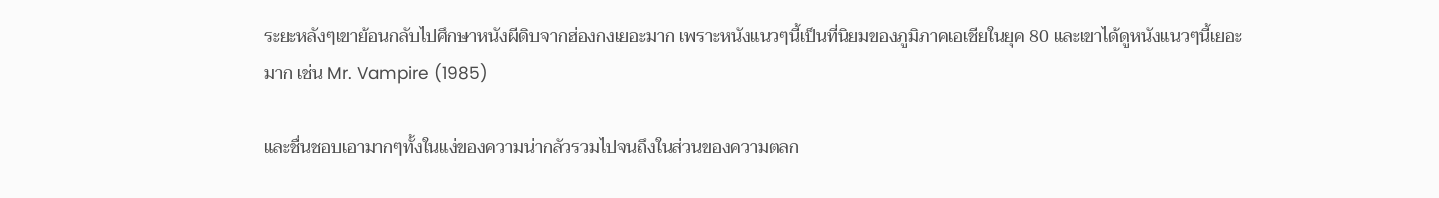ระยะหลังๆเขาย้อนกลับไปศึกษาหนังผีดิบจากฮ่องกงเยอะมาก เพราะหนังแนวๆนี้เป็นที่นิยมของภูมิภาคเอเชียในยุค 80 และเขาได้ดูหนังแนวๆนี้เยอะมาก เช่น Mr. Vampire (1985)

และชื่นชอบเอามากๆทั้งในแง่ของความน่ากลัวรวมไปจนถึงในส่วนของความตลก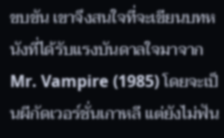ขบขัน เขาจึงสนใจที่จะเขียนบทหนังที่ได้รับแรงบันดาลใจมาจาก Mr. Vampire (1985) โดยจะเป็นผีกัดเวอร์ชั่นเกาหลี แต่ยังไม่ฟัน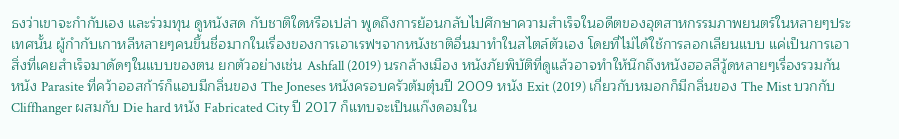ธงว่าเขาจะกำกับเอง และร่วมทุน ดูหนังสด กับชาติใดหรือเปล่า พูดถึงการย้อนกลับไปศึกษาความสำเร็จในอดีตของอุตสาหกรรมภาพยนตร์ในหลายๆประเทศนั้น ผู้กำกับเกาหลีหลายๆคนขึ้นชื่อมากในเรื่องของการเอาเรฟฯจากหนังชาติอื่นมาทำในสไตล์ตัวเอง โดยที่ไม่ได้ใช้การลอกเลียนแบบ แค่เป็นการเอาสิ่งที่เคยสำเร็จมาดัดๆในแบบของตน ยกตัวอย่างเช่น Ashfall (2019) นรกล้างเมือง หนังภัยพิบัติที่ดูแล้วอาจทำให้นึกถึงหนังฮอลลีวู้ดหลายๆเรื่องรวมกัน หนัง Parasite ที่คว้าออสก้าร์ก็แอบมีกลิ่นของ The Joneses หนังครอบครัวต้มตุ๋นปี 2009 หนัง Exit (2019) เกี่ยวกับหมอกก็มีกลิ่นของ The Mist บวกกับ Cliffhanger ผสมกับ Die hard หนัง Fabricated City ปี 2017 ก็แทบจะเป็นแก๊งดอมใน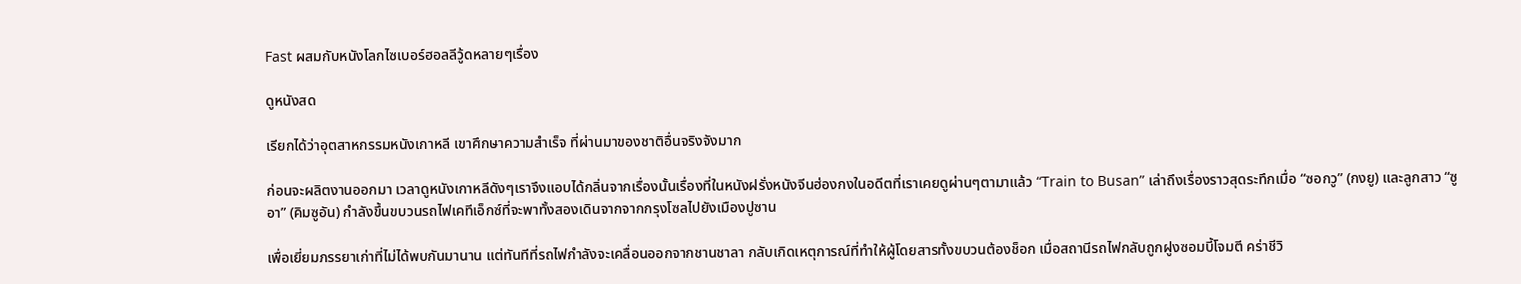Fast ผสมกับหนังโลกไซเบอร์ฮอลลีวู้ดหลายๆเรื่อง

ดูหนังสด

เรียกได้ว่าอุตสาหกรรมหนังเกาหลี เขาศึกษาความสำเร็จ ที่ผ่านมาของชาติอื่นจริงจังมาก

ก่อนจะผลิตงานออกมา เวลาดูหนังเกาหลีดังๆเราจึงแอบได้กลิ่นจากเรื่องนั้นเรื่องที่ในหนังฝรั่งหนังจีนฮ่องกงในอดีตที่เราเคยดูผ่านๆตามาแล้ว “Train to Busan” เล่าถึงเรื่องราวสุดระทึกเมื่อ “ซอกวู” (กงยู) และลูกสาว “ซูอา” (คิมซูอัน) กำลังขึ้นขบวนรถไฟเคทีเอ็กซ์ที่จะพาทั้งสองเดินจากจากกรุงโซลไปยังเมืองปูซาน

เพื่อเยี่ยมภรรยาเก่าที่ไม่ได้พบกันมานาน แต่ทันทีที่รถไฟกำลังจะเคลื่อนออกจากชานชาลา กลับเกิดเหตุการณ์ที่ทำให้ผู้โดยสารทั้งขบวนต้องช็อก เมื่อสถานีรถไฟกลับถูกฝูงซอมบี้โจมตี คร่าชีวิ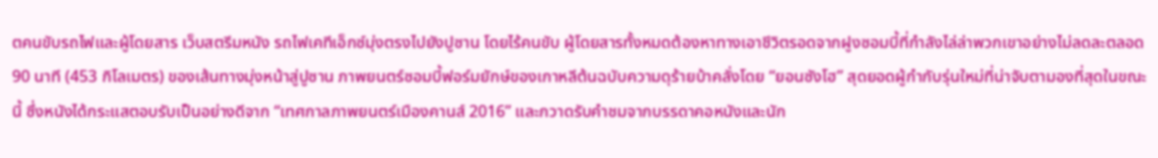ตคนขับรถไฟและผู้โดยสาร เว็บสตรีมหนัง รถไฟเคทีเอ็กซ์มุ่งตรงไปยังปูซาน โดยไร้คนขับ ผู้โดยสารทั้งหมดต้องหาทางเอาชีวิตรอดจากฝูงซอมบี้ที่กำลังไล่ล่าพวกเขาอย่างไม่ลดละตลอด 90 นาที (453 กิโลเมตร) ของเส้นทางมุ่งหน้าสู่ปูซาน ภาพยนตร์ซอมบี้ฟอร์มยักษ์ของเกาหลีต้นฉบับความดุร้ายบ้าคลั่งโดย “ยอนซังโฮ” สุดยอดผู้กำกับรุ่นใหม่ที่น่าจับตามองที่สุดในขณะนี้ ซึ่งหนังได้กระแสตอบรับเป็นอย่างดีจาก “เทศกาลภาพยนตร์เมืองคานส์ 2016” และกวาดรับคำชมจากบรรดาคอหนังและนัก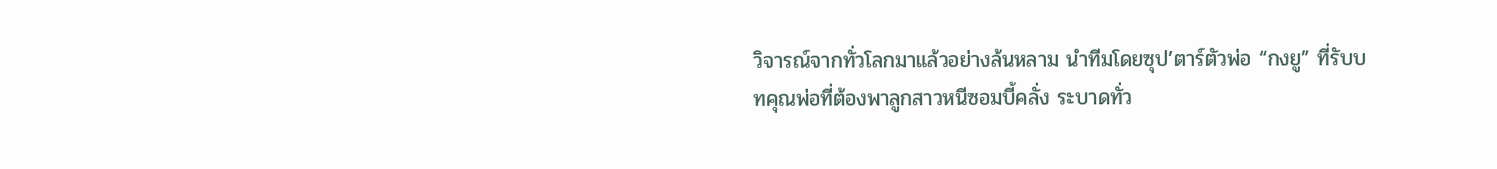วิจารณ์จากทั่วโลกมาแล้วอย่างล้นหลาม นำทีมโดยซุป’ตาร์ตัวพ่อ “กงยู” ที่รับบทคุณพ่อที่ต้องพาลูกสาวหนีซอมบี้คลั่ง ระบาดทั่ว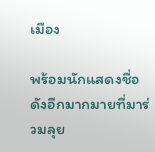เมือง

พร้อมนักแสดงชื่อดังอีกมากมายที่มาร่วมลุย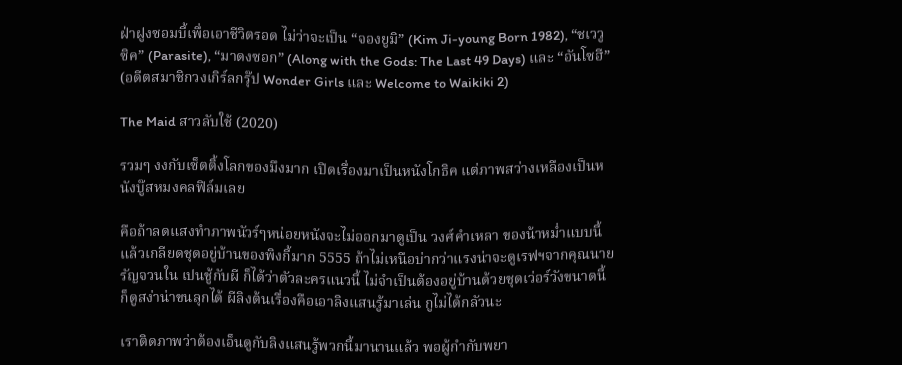ฝ่าฝูงซอมบี้เพื่อเอาชีวิตรอด ไม่ว่าจะเป็น “จองยูมิ” (Kim Ji-young Born 1982), “ชเววูซิค” (Parasite), “มาดงซอก” (Along with the Gods: The Last 49 Days) และ “อันโซฮี” (อดีตสมาชิกวงเกิร์ลกรุ๊ป Wonder Girls และ Welcome to Waikiki 2)

The Maid สาวลับใช้ (2020)

รวมๆ งงกับเซ็ตติ้งโลกของมึงมาก เปิดเรื่องมาเป็นหนังโกธิค แต่ภาพสว่างเหลืองเป็นหนังบู๊สหมงคลฟิล์มเลย

คือถ้าลดแสงทำภาพนัวร์ๆหน่อยหนังจะไม่ออกมาดูเป็น วงศ์คำเหลา ของน้าหม่ำแบบนี้ แล้วเกลียดชุดอยู่บ้านของพิงกี้มาก 5555 ถ้าไม่เหนือบ่ากว่าแรงน่าจะดูเรฟฯจากคุณนายรัญจวนใน เปนชู้กับผี ก็ได้ว่าตัวละครแนวนี้ ไม่จำเป็นต้องอยู่บ้านด้วยชุดเว่อร์วังขนาดนี้ ก็ดูสง่าน่าขนลุกได้ ผีลิงต้นเรื่องคือเอาลิงแสนรู้มาเล่น กูไม่ได้กลัวนะ

เราติดภาพว่าต้องเอ็นดูกับลิงแสนรู้พวกนี้มานานแล้ว พอผู้กำกับพยา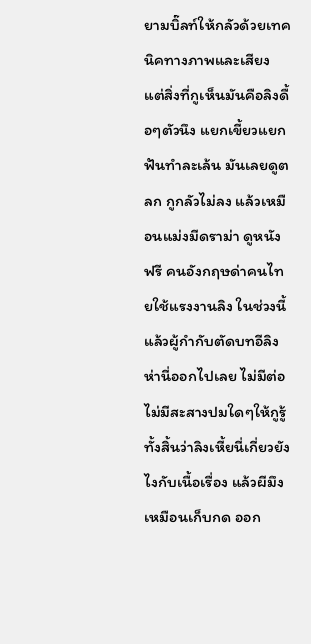ยามบิ๊ลท์ให้กลัวด้วยเทคนิคทางภาพและเสียง แต่สิ่งที่กูเห็นมันคือลิงดื้อๆตัวนึง แยกเขี้ยวแยกฟันทำละเล้น มันเลยดูตลก กูกลัวไม่ลง แล้วเหมือนแม่งมีดราม่า ดูหนังฟรี คนอังกฤษด่าคนไทยใช้แรงงานลิง ในช่วงนี้แล้วผู้กำกับตัดบทอีลิงห่านี่ออกไปเลย ไม่มีต่อ ไม่มีสะสางปมใดๆให้กูรู้ทั้งสิ้นว่าลิงเหี้ยนี่เกี่ยวยังไงกับเนื้อเรื่อง แล้วผีมึงเหมือนเก็บกด ออก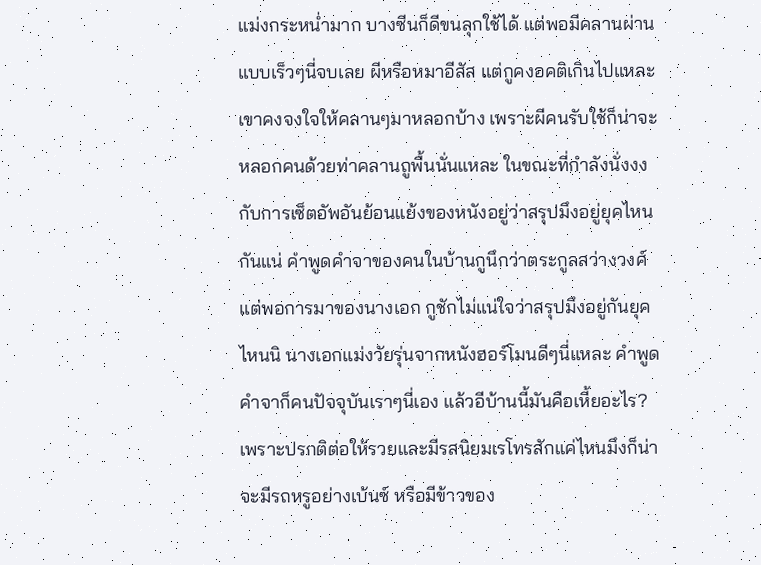แม่งกระหน่ำมาก บางซีนก็ดีขนลุกใช้ได้ แต่พอมีคลานผ่านแบบเร็วๆนี่จบเลย ผีหรือหมาอีสัส แต่กูคงอคติเกินไปแหละ เขาคงจงใจให้คลานๆมาหลอกบ้าง เพราะผีคนรับใช้ก็น่าจะหลอกคนด้วยท่าคลานถูพื้นนั่นแหละ ในขณะที่กำลังนั่งงงกับการเซ็ตอัพอันย้อนแย้งของหนังอยู่ว่าสรุปมึงอยู่ยุคไหนกันแน่ คำพูดคำจาของคนในบ้านกูนึกว่าตระกูลสว่างวงศ์ แต่พอการมาของนางเอก กูชักไม่แน่ใจว่าสรุปมึงอยู่กันยุคไหนนิ นางเอกแม่งวัยรุ่นจากหนังฮอร์โมนดีๆนี่แหละ คำพูดคำจาก็คนปัจจุบันเราๆนี่เอง แล้วอีบ้านนี้มันคือเหี้ยอะไร? เพราะปรกติต่อให้รวยและมีรสนิยมเรโทรสักแค่ไหนมึงก็น่าจะมีรถหรูอย่างเบ้นซ์ หรือมีข้าวของ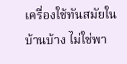เครื่องใช้ทันสมัยในบ้านบ้าง ไม่ใช่พา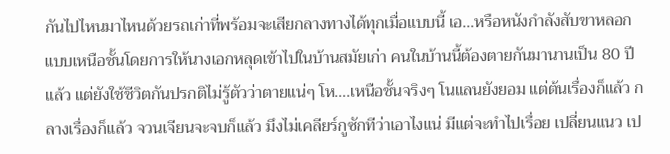กันไปไหนมาไหนด้วยรถเก่าที่พร้อมจะเสียกลางทางได้ทุกเมื่อแบบนี้ เอ…หรือหนังกำลังสับขาหลอกแบบเหนือชั้นโดยการให้นางเอกหลุดเข้าไปในบ้านสมัยเก่า คนในบ้านนี้ต้องตายกันมานานเป็น 80 ปีแล้ว แต่ยังใช้ชีวิตกันปรกติไม่รู้ตัวว่าตายแน่ๆ โห….เหนือชั้นจริงๆ โนแลนยังยอม แต่ต้นเรื่องก็แล้ว กลางเรื่องก็แล้ว จวนเจียนจะจบก็แล้ว มึงไม่เคลียร์กูซักทีว่าเอาไงแน่ มีแต่จะทำไปเรื่อย เปลี่ยนแนว เป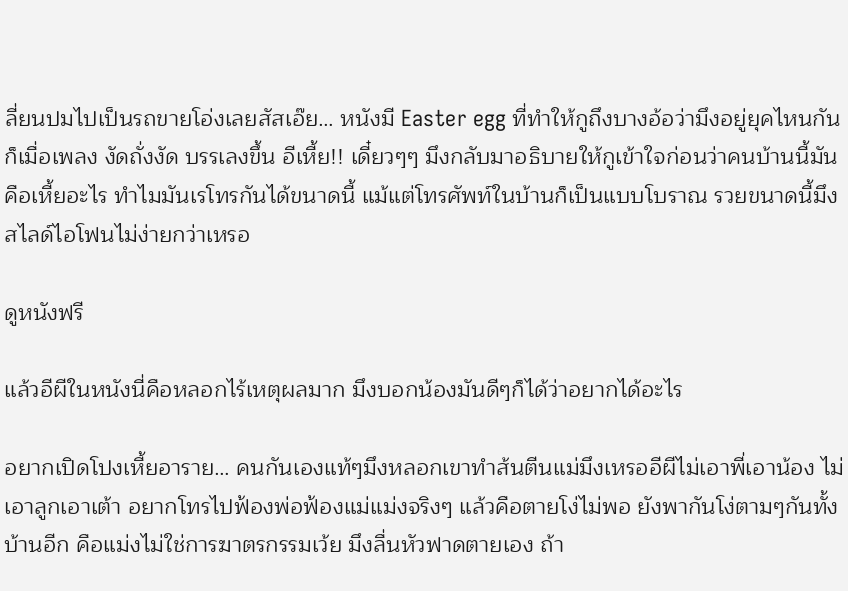ลี่ยนปมไปเป็นรถขายโอ่งเลยสัสเอ๊ย… หนังมี Easter egg ที่ทำให้กูถึงบางอ้อว่ามึงอยู่ยุคไหนกันก็เมื่อเพลง งัดถั่งงัด บรรเลงขึ้น อีเหี้ย!! เดี๋ยวๆๆ มึงกลับมาอธิบายให้กูเข้าใจก่อนว่าคนบ้านนี้มันคือเหี้ยอะไร ทำไมมันเรโทรกันได้ขนาดนี้ แม้แต่โทรศัพท์ในบ้านก็เป็นแบบโบราณ รวยขนาดนี้มึงสไลด์ไอโฟนไม่ง่ายกว่าเหรอ

ดูหนังฟรี

แล้วอีผีในหนังนี่คือหลอกไร้เหตุผลมาก มึงบอกน้องมันดีๆก็ได้ว่าอยากได้อะไร

อยากเปิดโปงเหี้ยอาราย… คนกันเองแท้ๆมึงหลอกเขาทำส้นตีนแม่มึงเหรออีผีไม่เอาพี่เอาน้อง ไม่เอาลูกเอาเต้า อยากโทรไปฟ้องพ่อฟ้องแม่แม่งจริงๆ แล้วคือตายโง่ไม่พอ ยังพากันโง่ตามๆกันทั้งบ้านอีก คือแม่งไม่ใช่การฆาตรกรรมเว้ย มึงลื่นหัวฟาดตายเอง ถ้า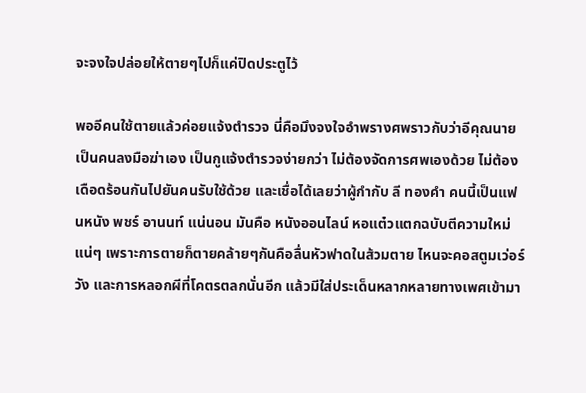จะจงใจปล่อยให้ตายๆไปก็แค่ปิดประตูไว้

พออีคนใช้ตายแล้วค่อยแจ้งตำรวจ นี่คือมึงจงใจอำพรางศพราวกับว่าอีคุณนายเป็นคนลงมือฆ่าเอง เป็นกูแจ้งตำรวจง่ายกว่า ไม่ต้องจัดการศพเองด้วย ไม่ต้องเดือดร้อนกันไปยันคนรับใช้ด้วย และเชื่อได้เลยว่าผู้กำกับ ลี ทองคำ คนนี้เป็นแฟนหนัง พชร์ อานนท์ แน่นอน มันคือ หนังออนไลน์ หอแต๋วแตกฉบับตีความใหม่แน่ๆ เพราะการตายก็ตายคล้ายๆกันคือลื่นหัวฟาดในส้วมตาย ไหนจะคอสตูมเว่อร์วัง และการหลอกผีที่โคตรตลกนั่นอีก แล้วมีใส่ประเด็นหลากหลายทางเพศเข้ามา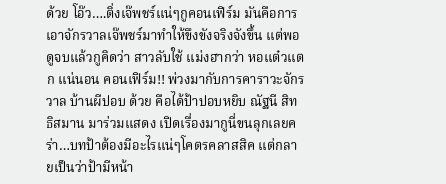ด้วย โอ๊ว….ติ่งเจ๊พชร์แน่ๆกูคอนเฟิร์ม มันคือการเอาจักรวาลเจ๊พชร์มาทำให้ขึงขังจริงจังขึ้น แต่พอดูจบแล้วกูคิดว่า สาวลับใช้ แม่งฮากว่า หอแต๋วแตก แน่นอน คอนเฟิร์ม!! พ่วงมากับการคาราวะจักรวาล บ้านผีปอบ ด้วย คือได้ป้าปอบหยิบ ณัฐนี สิทธิสมาน มาร่วมแสดง เปิดเรื่องมากูนี่ขนลุกเลยคร่า…บทป้าต้องมีอะไรแน่ๆโคตรคลาสสิค แต่กลายเป็นว่าป้ามีหน้า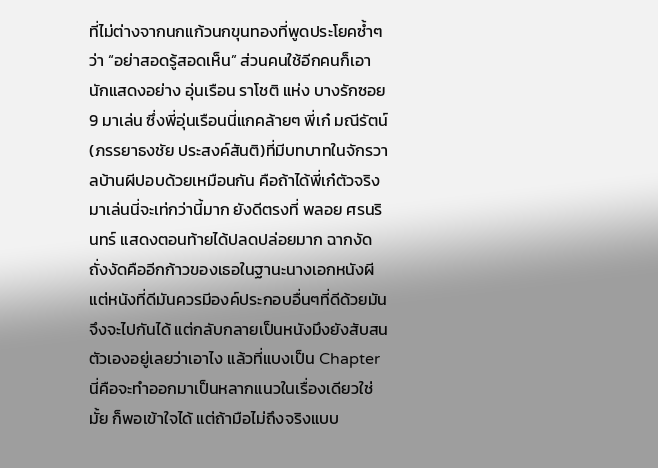ที่ไม่ต่างจากนกแก้วนกขุนทองที่พูดประโยคซ้ำๆว่า “อย่าสอดรู้สอดเห็น” ส่วนคนใช้อีกคนก็เอานักแสดงอย่าง อุ่นเรือน ราโชติ แห่ง บางรักซอย 9 มาเล่น ซึ่งพี่อุ่นเรือนนี่แกคล้ายๆ พี่เก๋ มณีรัตน์ (ภรรยาธงชัย ประสงค์สันติ)ที่มีบทบาทในจักรวาลบ้านผีปอบด้วยเหมือนกัน คือถ้าได้พี่เก๋ตัวจริงมาเล่นนี่จะเท่กว่านี้มาก ยังดีตรงที่ พลอย ศรนรินทร์ แสดงตอนท้ายได้ปลดปล่อยมาก ฉากงัดถั่งงัดคืออีกก้าวของเธอในฐานะนางเอกหนังผี แต่หนังที่ดีมันควรมีองค์ประกอบอื่นๆที่ดีด้วยมันจึงจะไปกันได้ แต่กลับกลายเป็นหนังมึงยังสับสนตัวเองอยู่เลยว่าเอาไง แล้วที่แบงเป็น Chapter นี่คือจะทำออกมาเป็นหลากแนวในเรื่องเดียวใช่มั้ย ก็พอเข้าใจได้ แต่ถ้ามือไม่ถึงจริงแบบ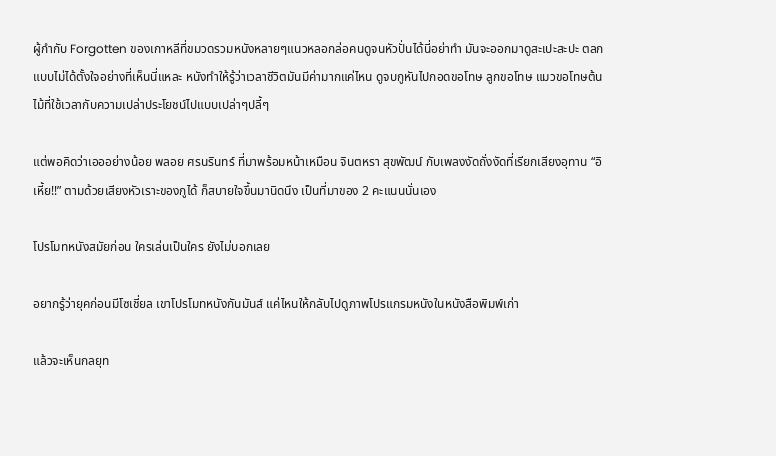ผู้กำกับ Forgotten ของเกาหลีที่ขมวดรวมหนังหลายๆแนวหลอกล่อคนดูจนหัวปั่นได้นี่อย่าทำ มันจะออกมาดูสะเปะสะปะ ตลกแบบไม่ได้ตั้งใจอย่างที่เห็นนี่แหละ หนังทำให้รู้ว่าเวลาชีวิตมันมีค่ามากแค่ไหน ดูจบกูหันไปกอดขอโทษ ลูกขอโทษ แมวขอโทษต้นไม้ที่ใช้เวลากับความเปล่าประโยชน์ไปแบบเปล่าๆปลี้ๆ

แต่พอคิดว่าเอออย่างน้อย พลอย ศรนรินทร์ ที่มาพร้อมหน้าเหมือน จินตหรา สุขพัฒน์ กับเพลงงัดถั่งงัดที่เรียกเสียงอุทาน “อิเหี้ย!!” ตามด้วยเสียงหัวเราะของกูได้ ก็สบายใจขึ้นมานิดนึง เป็นที่มาของ 2 คะแนนนั่นเอง

โปรโมทหนังสมัยก่อน ใครเล่นเป็นใคร ยังไม่บอกเลย

อยากรู้ว่ายุคก่อนมีโซเชี่ยล เขาโปรโมทหนังกันมันส์ แค่ไหนให้กลับไปดูภาพโปรแกรมหนังในหนังสือพิมพ์เก่า

แล้วจะเห็นกลยุท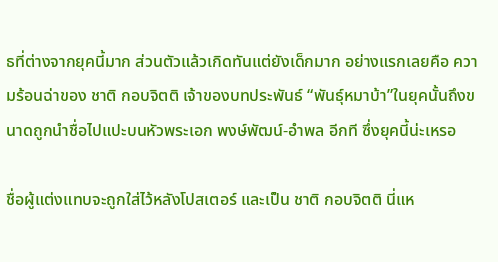ธที่ต่างจากยุคนี้มาก ส่วนตัวแล้วเกิดทันแต่ยังเด็กมาก อย่างแรกเลยคือ ความร้อนฉ่าของ ชาติ กอบจิตติ เจ้าของบทประพันธ์ “พันธุ์หมาบ้า”ในยุคนั้นถึงขนาดถูกนำชื่อไปแปะบนหัวพระเอก พงษ์พัฒน์-อำพล อีกที ซึ่งยุคนี้น่ะเหรอ

ชื่อผู้แต่งแทบจะถูกใส่ไว้หลังโปสเตอร์ และเป็น ชาติ กอบจิตติ นี่แห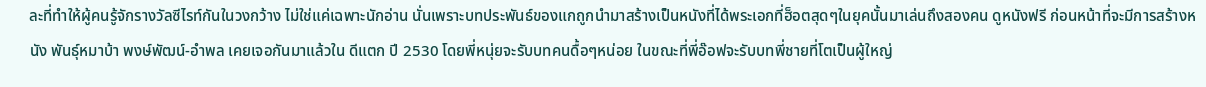ละที่ทำให้ผู้คนรู้จักรางวัลซีไรท์กันในวงกว้าง ไม่ใช่แค่เฉพาะนักอ่าน นั่นเพราะบทประพันธ์ของแกถูกนำมาสร้างเป็นหนังที่ได้พระเอกที่ฮ็อตสุดๆในยุคนั้นมาเล่นถึงสองคน ดูหนังฟรี ก่อนหน้าที่จะมีการสร้างหนัง พันธุ์หมาบ้า พงษ์พัฒน์-อำพล เคยเจอกันมาแล้วใน ดีแตก ปี 2530 โดยพี่หนุ่ยจะรับบทคนดื้อๆหน่อย ในขณะที่พี่อ๊อฟจะรับบทพี่ชายที่โตเป็นผู้ใหญ่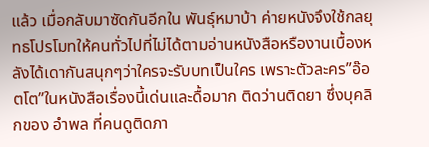แล้ว เมื่อกลับมาซัดกันอีกใน พันธุ์หมาบ้า ค่ายหนังจึงใช้กลยุทธโปรโมทให้คนทั่วไปที่ไม่ได้ตามอ่านหนังสือหรืองานเบื้องหลังได้เดากันสนุกๆว่าใครจะรับบทเป็นใคร เพราะตัวละคร”อ๊อตโต”ในหนังสือเรื่องนี้เด่นและดื้อมาก ติดว่านติดยา ซึ่งบุคลิกของ อำพล ที่คนดูติดภา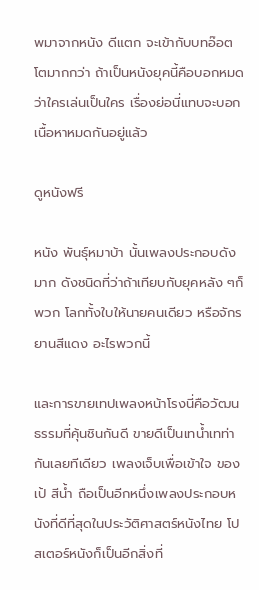พมาจากหนัง ดีแตก จะเข้ากับบทอ๊อตโตมากกว่า ถ้าเป็นหนังยุคนี้คือบอกหมดว่าใครเล่นเป็นใคร เรื่องย่อนี่แทบจะบอกเนื้อหาหมดกันอยู่แล้ว

ดูหนังฟรี

หนัง พันธุ์หมาบ้า นั้นเพลงประกอบดังมาก ดังชนิดที่ว่าถ้าเทียบกับยุคหลัง ๆก็พวก โลกทั้งใบให้นายคนเดียว หรือจักรยานสีแดง อะไรพวกนี้

และการขายเทปเพลงหน้าโรงนี่คือวัฒนธรรมที่คุ้นชินกันดี ขายดีเป็นเทน้ำเทท่ากันเลยทีเดียว เพลงเจ็บเพื่อเข้าใจ ของ เป้ สีน้ำ ถือเป็นอีกหนึ่งเพลงประกอบหนังที่ดีที่สุดในประวัติศาสตร์หนังไทย โปสเตอร์หนังก็เป็นอีกสิ่งที่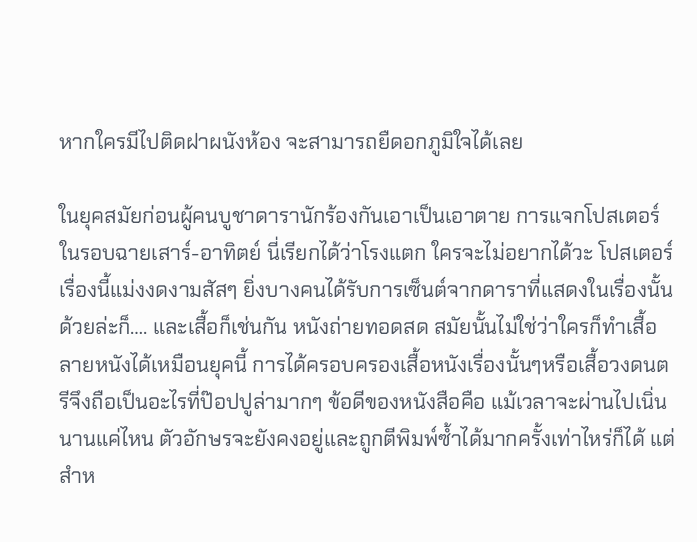หากใครมีไปติดฝาผนังห้อง จะสามารถยืดอกภูมิใจได้เลย

ในยุคสมัยก่อนผู้คนบูชาดารานักร้องกันเอาเป็นเอาตาย การแจกโปสเตอร์ในรอบฉายเสาร์-อาทิตย์ นี่เรียกได้ว่าโรงแตก ใครจะไม่อยากได้วะ โปสเตอร์เรื่องนี้แม่งงดงามสัสๆ ยิ่งบางคนได้รับการเซ็นต์จากดาราที่แสดงในเรื่องนั้นด้วยล่ะก็…. และเสื้อก็เช่นกัน หนังถ่ายทอดสด สมัยนั้นไม่ใช่ว่าใครก็ทำเสื้อลายหนังได้เหมือนยุคนี้ การได้ครอบครองเสื้อหนังเรื่องนั้นๆหรือเสื้อวงดนตรีจึงถือเป็นอะไรที่ป๊อปปูล่ามากๆ ข้อดีของหนังสือคือ แม้เวลาจะผ่านไปเนิ่นนานแค่ไหน ตัวอักษรจะยังคงอยู่และถูกตีพิมพ์ซ้ำได้มากครั้งเท่าไหร่ก็ได้ แต่สำห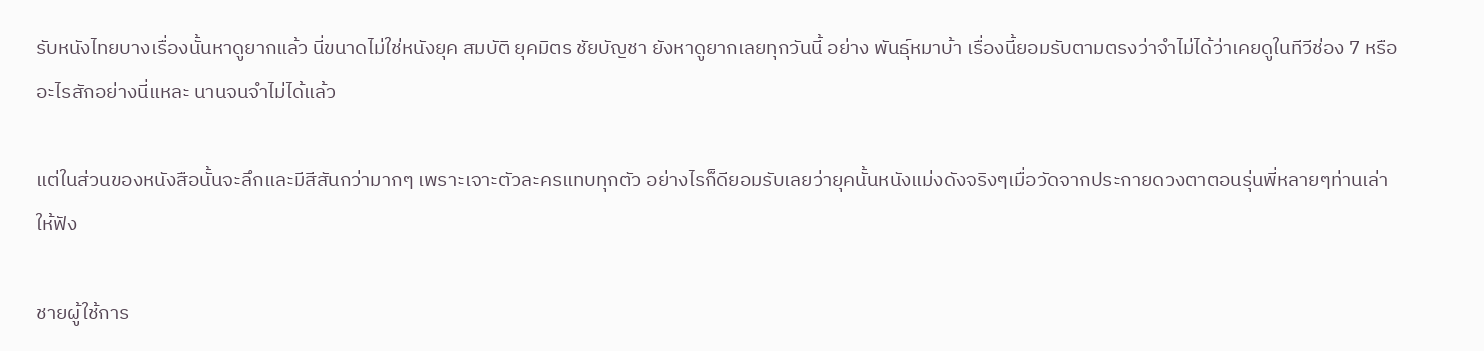รับหนังไทยบางเรื่องนั้นหาดูยากแล้ว นี่ขนาดไม่ใช่หนังยุค สมบัติ ยุคมิตร ชัยบัญชา ยังหาดูยากเลยทุกวันนี้ อย่าง พันธุ์หมาบ้า เรื่องนี้ยอมรับตามตรงว่าจำไม่ได้ว่าเคยดูในทีวีช่อง 7 หรืออะไรสักอย่างนี่แหละ นานจนจำไม่ได้แล้ว

แต่ในส่วนของหนังสือนั้นจะลึกและมีสีสันกว่ามากๆ เพราะเจาะตัวละครแทบทุกตัว อย่างไรก็ดียอมรับเลยว่ายุคนั้นหนังแม่งดังจริงๆเมื่อวัดจากประกายดวงตาตอนรุ่นพี่หลายๆท่านเล่าให้ฟัง

ชายผู้ใช้การ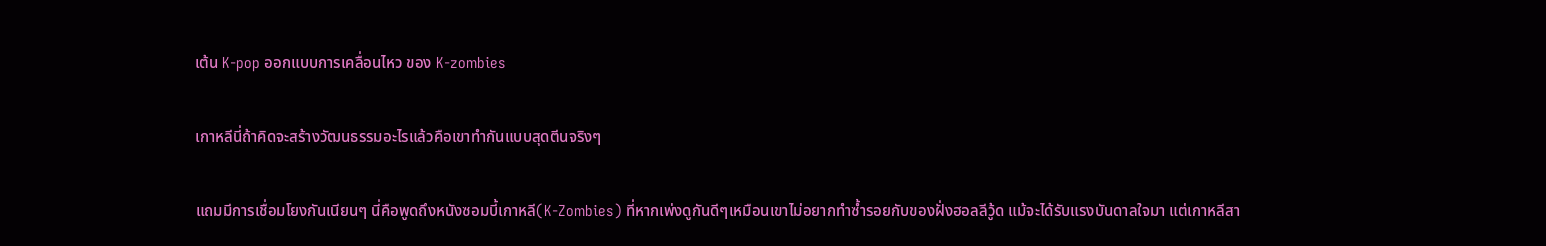เต้น K-pop ออกแบบการเคลื่อนไหว ของ K-zombies

เกาหลีนี่ถ้าคิดจะสร้างวัฒนธรรมอะไรแล้วคือเขาทำกันแบบสุดตีนจริงๆ

แถมมีการเชื่อมโยงกันเนียนๆ นี่คือพูดถึงหนังซอมบี้เกาหลี(K-Zombies) ที่หากเพ่งดูกันดีๆเหมือนเขาไม่อยากทำซ้ำรอยกับของฝั่งฮอลลีวู้ด แม้จะได้รับแรงบันดาลใจมา แต่เกาหลีสา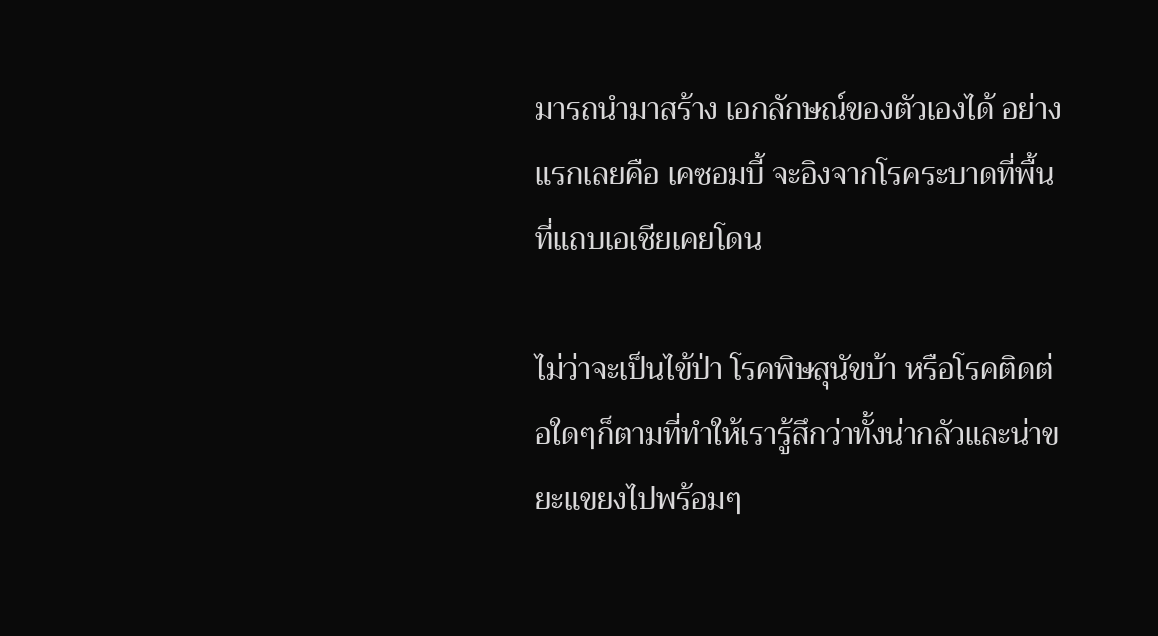มารถนำมาสร้าง เอกลักษณ์ของตัวเองได้ อย่างแรกเลยคือ เคซอมบี้ จะอิงจากโรคระบาดที่พื้นที่แถบเอเชียเคยโดน

ไม่ว่าจะเป็นไข้ป่า โรคพิษสุนัขบ้า หรือโรคติดต่อใดๆก็ตามที่ทำให้เรารู้สึกว่าทั้งน่ากลัวและน่าขยะแขยงไปพร้อมๆ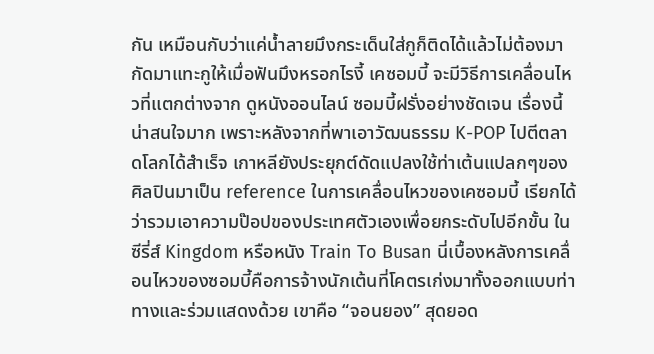กัน เหมือนกับว่าแค่น้ำลายมึงกระเด็นใส่กูก็ติดได้แล้วไม่ต้องมากัดมาแทะกูให้เมื่อฟันมึงหรอกไรงี้ เคซอมบี้ จะมีวิธีการเคลื่อนไหวที่แตกต่างจาก ดูหนังออนไลน์ ซอมบี้ฝรั่งอย่างชัดเจน เรื่องนี้น่าสนใจมาก เพราะหลังจากที่พาเอาวัฒนธรรม K-POP ไปตีตลาดโลกได้สำเร็จ เกาหลียังประยุกต์ดัดแปลงใช้ท่าเต้นแปลกๆของศิลปินมาเป็น reference ในการเคลื่อนไหวของเคซอมบี้ เรียกได้ว่ารวมเอาความป๊อปของประเทศตัวเองเพื่อยกระดับไปอีกขั้น ในซีรี่ส์ Kingdom หรือหนัง Train To Busan นี่เบื้องหลังการเคลื่อนไหวของซอมบี้คือการจ้างนักเต้นที่โคตรเก่งมาทั้งออกแบบท่าทางและร่วมแสดงด้วย เขาคือ “จอนยอง” สุดยอด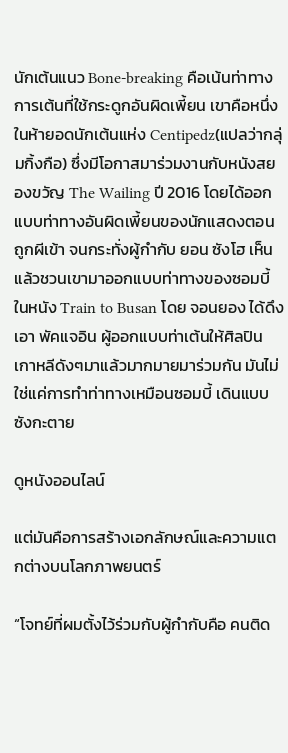นักเต้นแนว Bone-breaking คือเน้นท่าทางการเต้นที่ใช้กระดูกอันผิดเพี้ยน เขาคือหนึ่งในห้ายอดนักเต้นแห่ง Centipedz(แปลว่ากลุ่มกิ้งกือ) ซึ่งมีโอกาสมาร่วมงานกับหนังสยองขวัญ The Wailing ปี 2016 โดยได้ออกแบบท่าทางอันผิดเพี้ยนของนักแสดงตอนถูกผีเข้า จนกระทั่งผู้กำกับ ยอน ซังโฮ เห็นแล้วชวนเขามาออกแบบท่าทางของซอมบี้ในหนัง Train to Busan โดย จอนยอง ได้ดึงเอา พัคแจอิน ผู้ออกแบบท่าเต้นให้ศิลปินเกาหลีดังๆมาแล้วมากมายมาร่วมกัน มันไม่ใช่แค่การทำท่าทางเหมือนซอมบี้ เดินแบบซังกะตาย

ดูหนังออนไลน์

แต่มันคือการสร้างเอกลักษณ์และความแตกต่างบนโลกภาพยนตร์

“โจทย์ที่ผมตั้งไว้ร่วมกับผู้กำกับคือ คนติด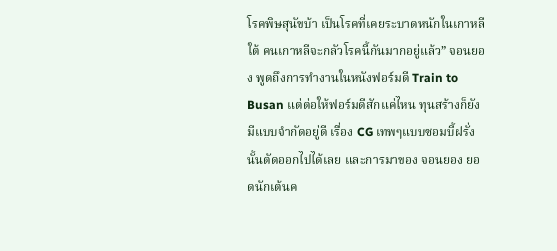โรคพิษสุนัขบ้า เป็นโรคที่เคยระบาดหนักในเกาหลีใต้ คนเกาหลีจะกลัวโรคนี้กันมากอยู่แล้ว” จอนยอง พูดถึงการทำงานในหนังฟอร์มดี Train to Busan แต่ต่อให้ฟอร์มดีสักแค่ไหน ทุนสร้างก็ยังมีแบบจำกัดอยู่ดี เรื่อง CG เทพๆแบบซอมบี้ฝรั่งนั้นตัดออกไปได้เลย และการมาของ จอนยอง ยอดนักเต้นค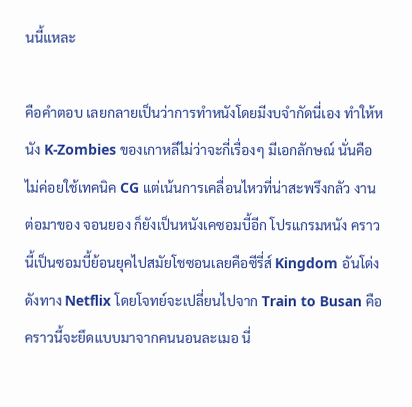นนี้แหละ

คือคำตอบ เลยกลายเป็นว่าการทำหนังโดยมีงบจำกัดนี่เอง ทำให้หนัง K-Zombies ของเกาหลีไม่ว่าจะกี่เรื่องๆ มีเอกลักษณ์ นั่นคือไม่ค่อยใช้เทคนิค CG แต่เน้นการเคลื่อนไหวที่น่าสะพรึงกลัว งานต่อมาของ จอนยอง ก็ยังเป็นหนังเคซอมบี้อีก โปรแกรมหนัง คราวนี้เป็นซอมบี้ย้อนยุคไปสมัยโชซอนเลยคือซีรี่ส์ Kingdom อันโด่งดังทาง Netflix โดยโจทย์จะเปลี่ยนไปจาก Train to Busan คือคราวนี้จะยึดแบบมาจากคนนอนละเมอ นี่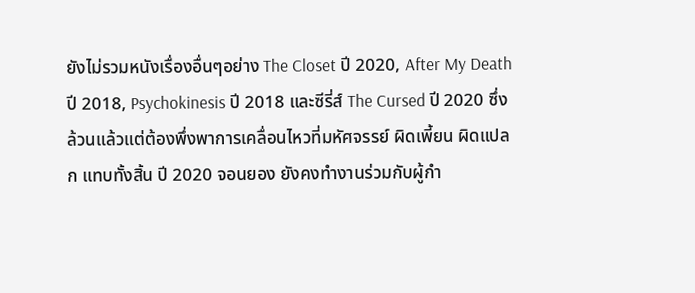ยังไม่รวมหนังเรื่องอื่นๆอย่าง The Closet ปี 2020, After My Death ปี 2018, Psychokinesis ปี 2018 และซีรี่ส์ The Cursed ปี 2020 ซึ่งล้วนแล้วแต่ต้องพึ่งพาการเคลื่อนไหวที่มหัศจรรย์ ผิดเพี้ยน ผิดแปลก แทบทั้งสิ้น ปี 2020 จอนยอง ยังคงทำงานร่วมกับผู้กำ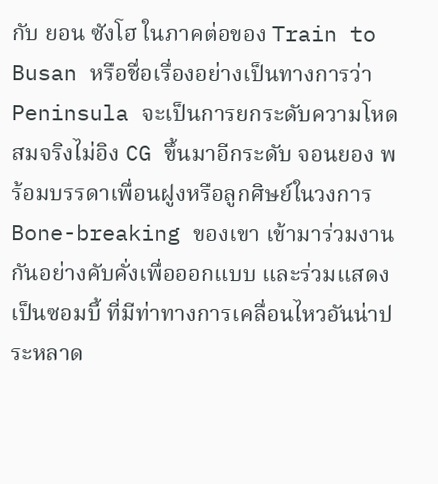กับ ยอน ซังโฮ ในภาคต่อของ Train to Busan หรือชื่อเรื่องอย่างเป็นทางการว่า Peninsula จะเป็นการยกระดับความโหดสมจริงไม่อิง CG ขึ้นมาอีกระดับ จอนยอง พร้อมบรรดาเพื่อนฝูงหรือลูกศิษย์ในวงการ Bone-breaking ของเขา เข้ามาร่วมงานกันอย่างคับคั่งเพื่อออกแบบ และร่วมแสดงเป็นซอมบี้ ที่มีท่าทางการเคลื่อนไหวอันน่าประหลาด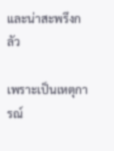และน่าสะพรึงกลัว

เพราะเป็นเหตุการณ์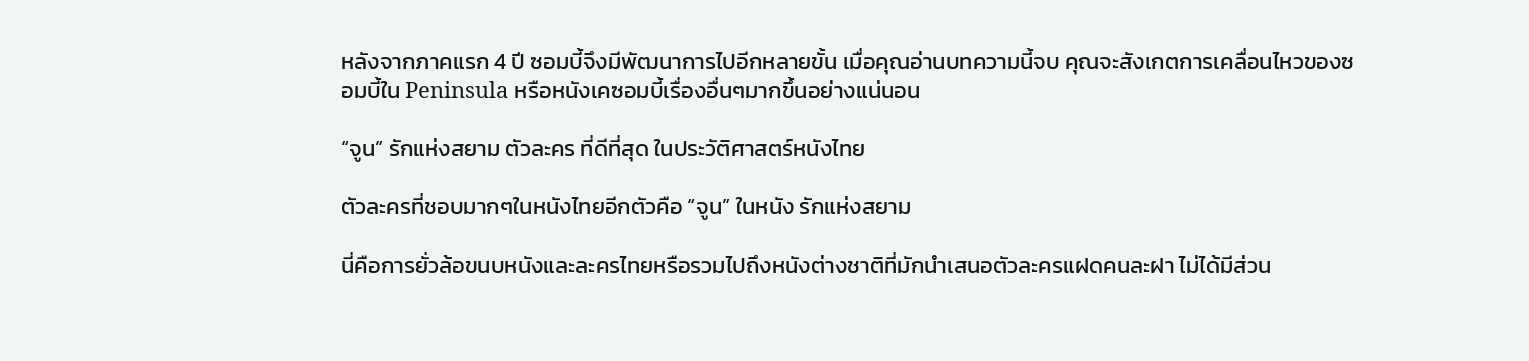หลังจากภาคแรก 4 ปี ซอมบี้จึงมีพัฒนาการไปอีกหลายขั้น เมื่อคุณอ่านบทความนี้จบ คุณจะสังเกตการเคลื่อนไหวของซอมบี้ใน Peninsula หรือหนังเคซอมบี้เรื่องอื่นๆมากขึ้นอย่างแน่นอน

“จูน” รักแห่งสยาม ตัวละคร ที่ดีที่สุด ในประวัติศาสตร์หนังไทย

ตัวละครที่ชอบมากๆในหนังไทยอีกตัวคือ “จูน” ในหนัง รักแห่งสยาม

นี่คือการยั่วล้อขนบหนังและละครไทยหรือรวมไปถึงหนังต่างชาติที่มักนำเสนอตัวละครแฝดคนละฝา ไม่ได้มีส่วน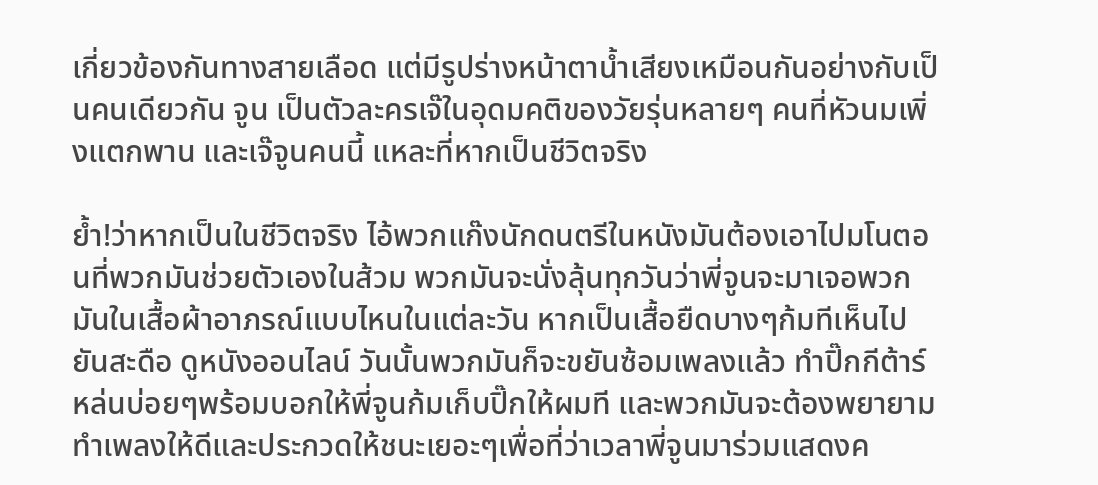เกี่ยวข้องกันทางสายเลือด แต่มีรูปร่างหน้าตาน้ำเสียงเหมือนกันอย่างกับเป็นคนเดียวกัน จูน เป็นตัวละครเจ๊ในอุดมคติของวัยรุ่นหลายๆ คนที่หัวนมเพิ่งแตกพาน และเจ๊จูนคนนี้ แหละที่หากเป็นชีวิตจริง

ย้ำ!ว่าหากเป็นในชีวิตจริง ไอ้พวกแก๊งนักดนตรีในหนังมันต้องเอาไปมโนตอนที่พวกมันช่วยตัวเองในส้วม พวกมันจะนั่งลุ้นทุกวันว่าพี่จูนจะมาเจอพวกมันในเสื้อผ้าอาภรณ์แบบไหนในแต่ละวัน หากเป็นเสื้อยืดบางๆก้มทีเห็นไปยันสะดือ ดูหนังออนไลน์ วันนั้นพวกมันก็จะขยันซ้อมเพลงแล้ว ทำปิ๊กกีต้าร์หล่นบ่อยๆพร้อมบอกให้พี่จูนก้มเก็บปิ๊กให้ผมที และพวกมันจะต้องพยายามทำเพลงให้ดีและประกวดให้ชนะเยอะๆเพื่อที่ว่าเวลาพี่จูนมาร่วมแสดงค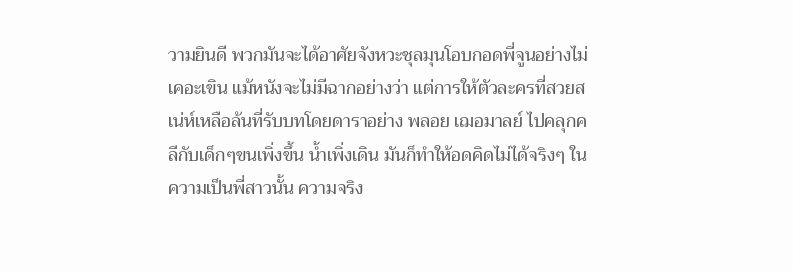วามยินดี พวกมันจะได้อาศัยจังหวะชุลมุนโอบกอดพี่จูนอย่างไม่เคอะเขิน แม้หนังจะไม่มีฉากอย่างว่า แต่การให้ตัวละครที่สวยสเน่ห์เหลือล้นที่รับบทโดยดาราอย่าง พลอย เฌอมาลย์ ไปคลุกคลีกับเด็กๆขนเพิ่งขึ้น น้ำเพิ่งเดิน มันก็ทำให้อดคิดไม่ได้จริงๆ ในความเป็นพี่สาวนั้น ความจริง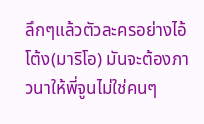ลึกๆแล้วตัวละครอย่างไอ้โต้ง(มาริโอ) มันจะต้องภาวนาให้พี่จูนไม่ใช่คนๆ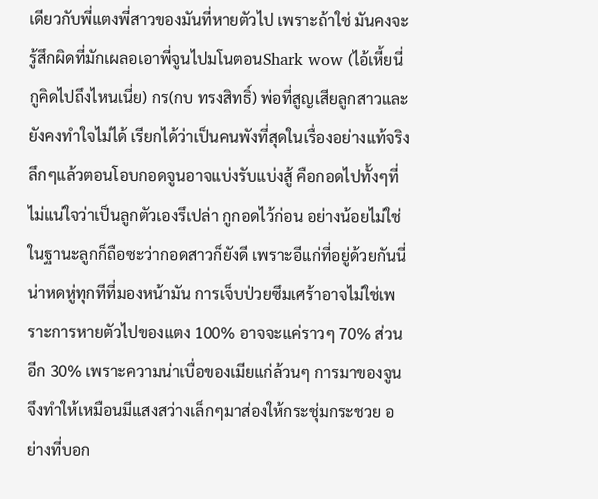เดียวกับพี่แตงพี่สาวของมันที่หายตัวไป เพราะถ้าใช่ มันคงจะรู้สึกผิดที่มักเผลอเอาพี่จูนไปมโนตอนShark wow (ไอ้เหี้ยนี่กูคิดไปถึงไหนเนี่ย) กร(กบ ทรงสิทธิ์) พ่อที่สูญเสียลูกสาวและยังคงทำใจไม่ได้ เรียกได้ว่าเป็นคนพังที่สุดในเรื่องอย่างแท้จริง ลึกๆแล้วตอนโอบกอดจูนอาจแบ่งรับแบ่งสู้ คือกอดไปทั้งๆที่ไม่แน่ใจว่าเป็นลูกตัวเองรึเปล่า กูกอดไว้ก่อน อย่างน้อยไม่ใช่ในฐานะลูกก็ถือซะว่ากอดสาวก็ยังดี เพราะอีแก่ที่อยู่ด้วยกันนี่น่าหดหู่ทุกทีที่มองหน้ามัน การเจ็บป่วยซึมเศร้าอาจไม่ใช่เพราะการหายตัวไปของแตง 100% อาจจะแค่ราวๆ 70% ส่วนอีก 30% เพราะความน่าเบื่อของเมียแก่ล้วนๆ การมาของจูนจึงทำให้เหมือนมีแสงสว่างเล็กๆมาส่องให้กระชุ่มกระชวย อย่างที่บอก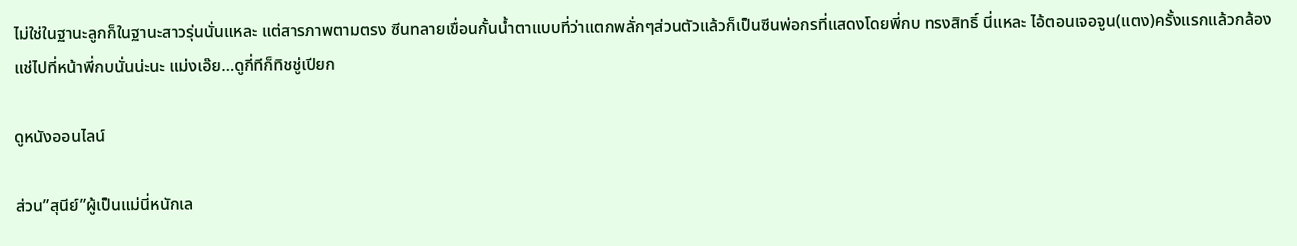ไม่ใช่ในฐานะลูกก็ในฐานะสาวรุ่นนั่นแหละ แต่สารภาพตามตรง ซีนทลายเขื่อนกั้นน้ำตาแบบที่ว่าแตกพลั่กๆส่วนตัวแล้วก็เป็นซีนพ่อกรที่แสดงโดยพี่กบ ทรงสิทธิ์ นี่แหละ ไอ้ตอนเจอจูน(แตง)ครั้งแรกแล้วกล้องแช่ไปที่หน้าพี่กบนั่นน่ะนะ แม่งเอ๊ย…ดูกี่ทีก็ทิชชู่เปียก

ดูหนังออนไลน์

ส่วน”สุนีย์”ผู้เป็นแม่นี่หนักเล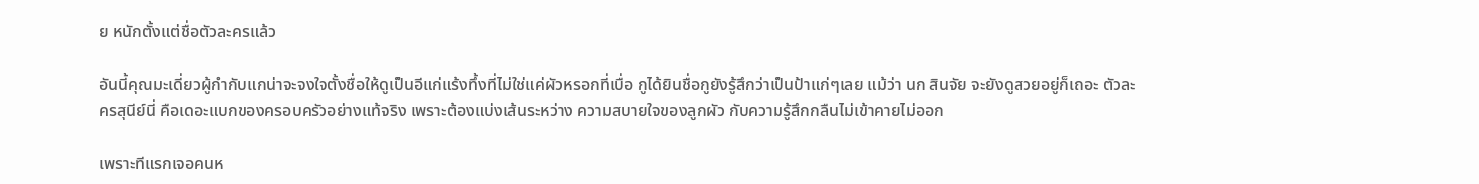ย หนักตั้งแต่ชื่อตัวละครแล้ว

อันนี้คุณมะเดี่ยวผู้กำกับแกน่าจะจงใจตั้งชื่อให้ดูเป็นอีแก่แร้งทึ้งที่ไม่ใช่แค่ผัวหรอกที่เบื่อ กูได้ยินชื่อกูยังรู้สึกว่าเป็นป้าแก่ๆเลย แม้ว่า นก สินจัย จะยังดูสวยอยู่ก็เถอะ ตัวละครสุนีย์นี่ คือเดอะแบกของครอบครัวอย่างแท้จริง เพราะต้องแบ่งเส้นระหว่าง ความสบายใจของลูกผัว กับความรู้สึกกลืนไม่เข้าคายไม่ออก

เพราะทีแรกเจอคนห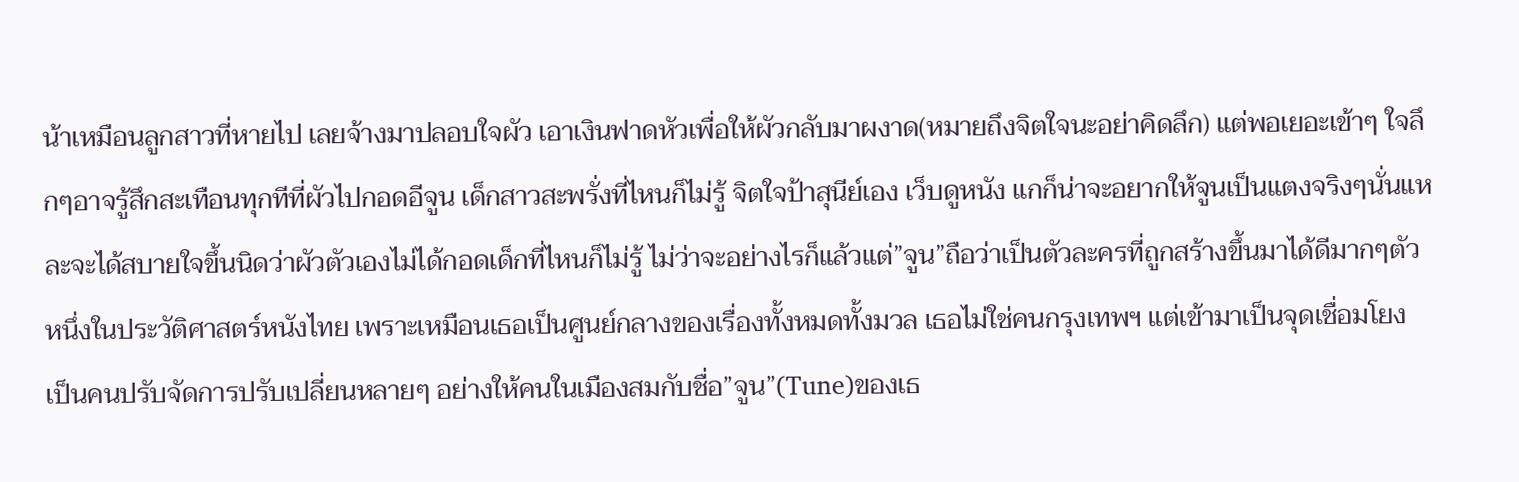น้าเหมือนลูกสาวที่หายไป เลยจ้างมาปลอบใจผัว เอาเงินฟาดหัวเพื่อให้ผัวกลับมาผงาด(หมายถึงจิตใจนะอย่าคิดลึก) แต่พอเยอะเข้าๆ ใจลึกๆอาจรู้สึกสะเทือนทุกทีที่ผัวไปกอดอีจูน เด็กสาวสะพรั่งที่ไหนก็ไม่รู้ จิตใจป้าสุนีย์เอง เว็บดูหนัง แกก็น่าจะอยากให้จูนเป็นแตงจริงๆนั่นแหละจะได้สบายใจขึ้นนิดว่าผัวตัวเองไม่ได้กอดเด็กที่ไหนก็ไม่รู้ ไม่ว่าจะอย่างไรก็แล้วแต่”จูน”ถือว่าเป็นตัวละครที่ถูกสร้างขึ้นมาได้ดีมากๆตัวหนึ่งในประวัติศาสตร์หนังไทย เพราะเหมือนเธอเป็นศูนย์กลางของเรื่องทั้งหมดทั้งมวล เธอไม่ใช่คนกรุงเทพฯ แต่เข้ามาเป็นจุดเชื่อมโยง เป็นคนปรับจัดการปรับเปลี่ยนหลายๆ อย่างให้คนในเมืองสมกับชื่อ”จูน”(Tune)ของเธ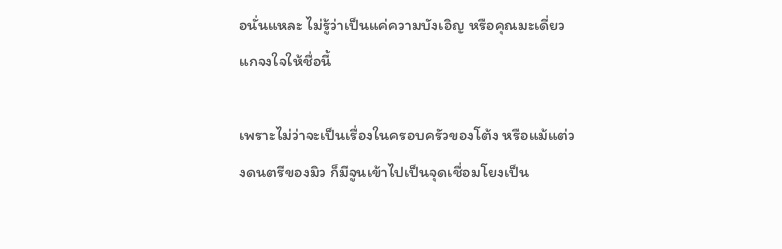อนั่นแหละ ไม่รู้ว่าเป็นแค่ความบังเอิญ หรือคุณมะเดี่ยวแกจงใจให้ชื่อนี้

เพราะไม่ว่าจะเป็นเรื่องในครอบครัวของโต้ง หรือแม้แต่วงดนตรีของมิว ก็มีจูนเข้าไปเป็นจุดเชื่อมโยงเป็น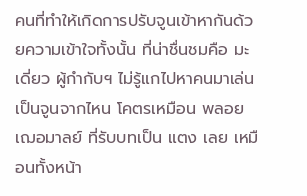คนที่ทำให้เกิดการปรับจูนเข้าหากันด้วยความเข้าใจทั้งนั้น ที่น่าชื่นชมคือ มะเดี่ยว ผู้กำกับฯ ไม่รู้แกไปหาคนมาเล่นเป็นจูนจากไหน โคตรเหมือน พลอย เฌอมาลย์ ที่รับบทเป็น แตง เลย เหมือนทั้งหน้า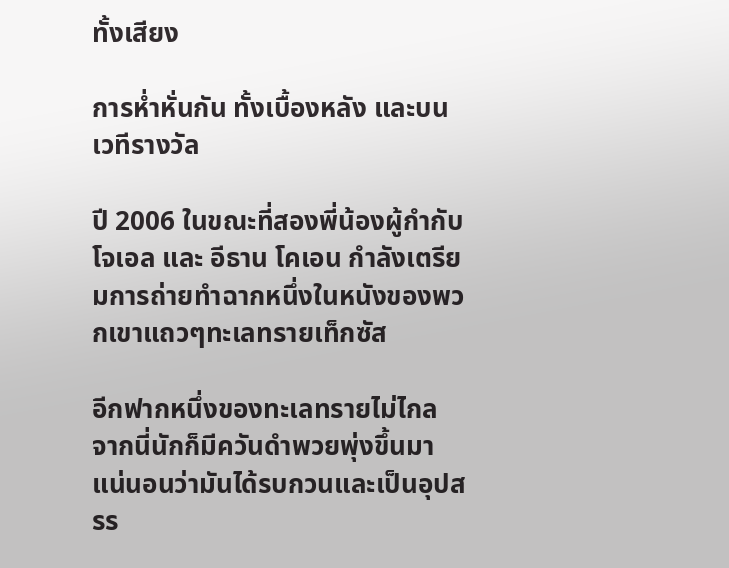ทั้งเสียง

การห่ำหั่นกัน ทั้งเบื้องหลัง และบนเวทีรางวัล

ปี 2006 ในขณะที่สองพี่น้องผู้กำกับ โจเอล และ อีธาน โคเอน กำลังเตรียมการถ่ายทำฉากหนึ่งในหนังของพวกเขาแถวๆทะเลทรายเท็กซัส

อีกฟากหนึ่งของทะเลทรายไม่ไกล จากนี่นักก็มีควันดำพวยพุ่งขึ้นมา แน่นอนว่ามันได้รบกวนและเป็นอุปสรร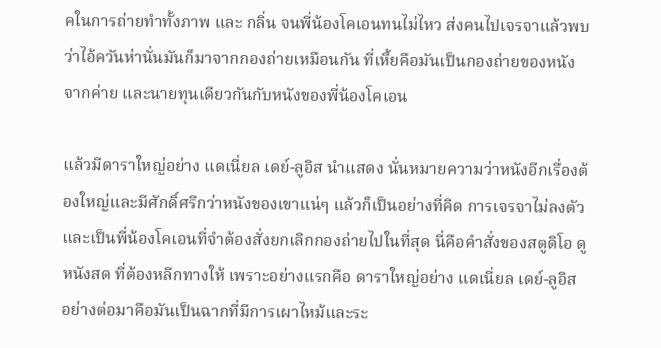คในการถ่ายทำทั้งภาพ และ กลิ่น จนพี่น้องโคเอนทนไม่ไหว ส่งคนไปเจรจาแล้วพบว่าไอ้ควันห่านั่นมันก็มาจากกองถ่ายเหมือนกัน ที่เหี้ยคือมันเป็นกองถ่ายของหนังจากค่าย และนายทุนเดียวกันกับหนังของพี่น้องโคเอน

แล้วมีดาราใหญ่อย่าง แดเนี่ยล เดย์-ลูอิส นำแสดง นั่นหมายความว่าหนังอีกเรื่องต้องใหญ่และมีศักดิ์ศรีกว่าหนังของเขาแน่ๆ แล้วก็เป็นอย่างที่คิด การเจรจาไม่ลงตัวและเป็นพี่น้องโคเอนที่จำต้องสั่งยกเลิกกองถ่ายไปในที่สุด นี่คือคำสั่งของสตูดิโอ ดูหนังสด ที่ต้องหลีกทางให้ เพราะอย่างแรกคือ ดาราใหญ่อย่าง แดเนี่ยล เดย์-ลูอิส อย่างต่อมาคือมันเป็นฉากที่มีการเผาไหม้และระ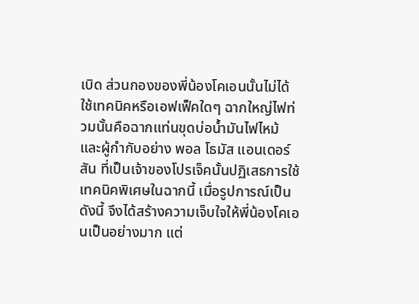เบิด ส่วนกองของพี่น้องโคเอนนั้นไม่ได้ใช้เทคนิคหรือเอฟเฟ็คใดๆ ฉากใหญ่ไฟท่วมนั้นคือฉากแท่นขุดบ่อน้ำมันไฟไหม้ และผู้กำกับอย่าง พอล โธมัส แอนเดอร์สัน ที่เป็นเจ้าของโปรเจ็คนั้นปฏิเสธการใช้เทคนิคพิเศษในฉากนี้ เมื่อรูปการณ์เป็นดังนี้ จึงได้สร้างความเจ็บใจให้พี่น้องโคเอนเป็นอย่างมาก แต่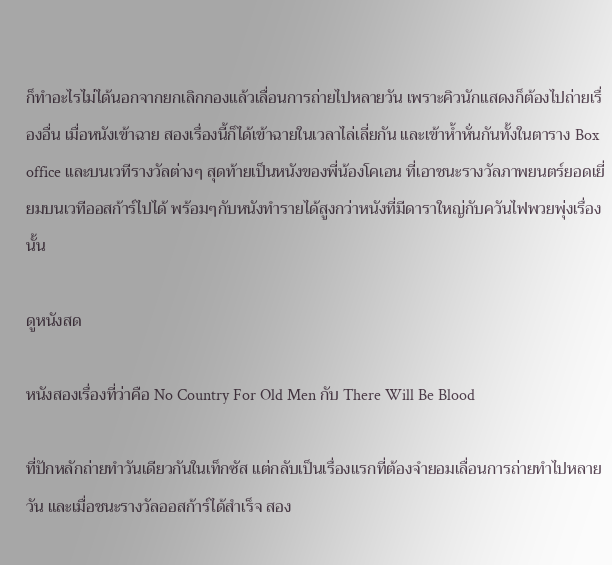ก็ทำอะไรไม่ได้นอกจากยกเลิกกองแล้วเลื่อนการถ่ายไปหลายวัน เพราะคิวนักแสดงก็ต้องไปถ่ายเรื่องอื่น เมื่อหนังเข้าฉาย สองเรื่องนี้ก็ได้เข้าฉายในเวลาไล่เลี่ยกัน และเข้าห้ำหั่นกันทั้งในตาราง Box office และบนเวทีรางวัลต่างๆ สุดท้ายเป็นหนังของพี่น้องโคเอน ที่เอาชนะรางวัลภาพยนตร์ยอดเยี่ยมบนเวทีออสก้าร์ไปได้ พร้อมๆกับหนังทำรายได้สูงกว่าหนังที่มีดาราใหญ่กับควันไฟพวยพุ่งเรื่องนั้น

ดูหนังสด

หนังสองเรื่องที่ว่าคือ No Country For Old Men กับ There Will Be Blood

ที่ปักหลักถ่ายทำวันเดียวกันในเท็กซัส แต่กลับเป็นเรื่องแรกที่ต้องจำยอมเลื่อนการถ่ายทำไปหลายวัน และเมื่อชนะรางวัลออสก้าร์ได้สำเร็จ สอง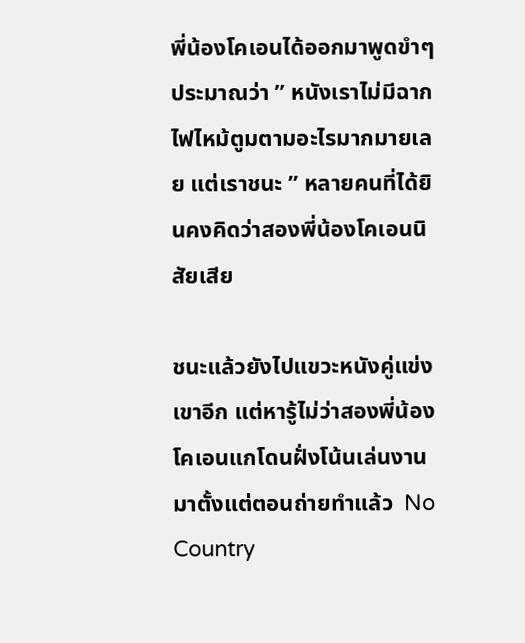พี่น้องโคเอนได้ออกมาพูดขำๆประมาณว่า ” หนังเราไม่มีฉากไฟไหม้ตูมตามอะไรมากมายเลย แต่เราชนะ ” หลายคนที่ได้ยินคงคิดว่าสองพี่น้องโคเอนนิสัยเสีย

ชนะแล้วยังไปแขวะหนังคู่แข่งเขาอีก แต่หารู้ไม่ว่าสองพี่น้องโคเอนแกโดนฝั่งโน้นเล่นงานมาตั้งแต่ตอนถ่ายทำแล้ว  No Country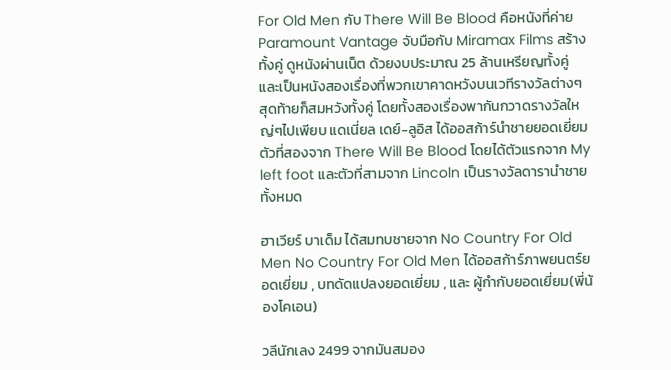For Old Men กับ There Will Be Blood คือหนังที่ค่าย Paramount Vantage จับมือกับ Miramax Films สร้างทั้งคู่ ดูหนังผ่านเน็ต ด้วยงบประมาณ 25 ล้านเหรียญทั้งคู่ และเป็นหนังสองเรื่องที่พวกเขาคาดหวังบนเวทีรางวัลต่างๆ สุดท้ายก็สมหวังทั้งคู่ โดยทั้งสองเรื่องพากันกวาดรางวัลใหญ่ๆไปเพียบ แดเนี่ยล เดย์-ลูอิส ได้ออสก้าร์นำชายยอดเยี่ยมตัวที่สองจาก There Will Be Blood โดยได้ตัวแรกจาก My left foot และตัวที่สามจาก Lincoln เป็นรางวัลดารานำชายทั้งหมด

ฮาเวียร์ บาเด็ม ได้สมทบชายจาก No Country For Old Men No Country For Old Men ได้ออสก้าร์ภาพยนตร์ยอดเยี่ยม , บทดัดแปลงยอดเยี่ยม , และ ผู้กำกับยอดเยี่ยม(พี่น้องโคเอน)

วลีนักเลง 2499 จากมันสมอง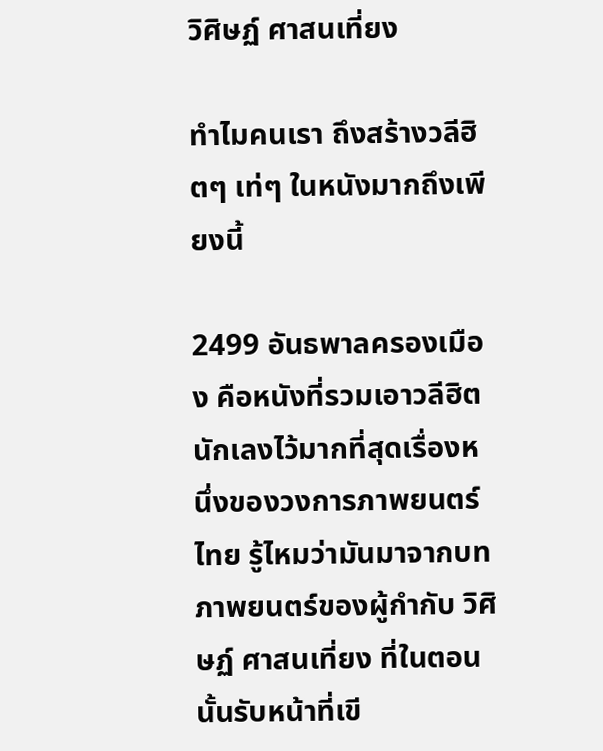วิศิษฏ์ ศาสนเที่ยง

ทำไมคนเรา ถึงสร้างวลีฮิตๆ เท่ๆ ในหนังมากถึงเพียงนี้

2499 อันธพาลครองเมือง คือหนังที่รวมเอาวลีฮิตนักเลงไว้มากที่สุดเรื่องหนึ่งของวงการภาพยนตร์ไทย รู้ไหมว่ามันมาจากบทภาพยนตร์ของผู้กำกับ วิศิษฏ์ ศาสนเที่ยง ที่ในตอนนั้นรับหน้าที่เขี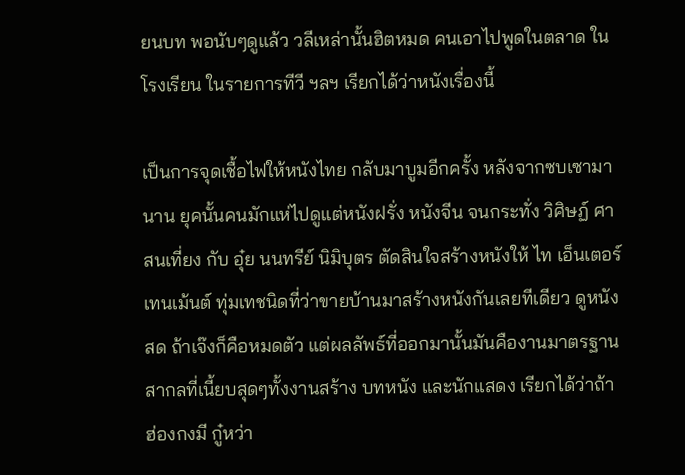ยนบท พอนับๆดูแล้ว วลีเหล่านั้นฮิตหมด คนเอาไปพูดในตลาด ในโรงเรียน ในรายการทีวี ฯลฯ เรียกได้ว่าหนังเรื่องนี้

เป็นการจุดเชื้อไฟให้หนังไทย กลับมาบูมอีกครั้ง หลังจากซบเซามานาน ยุคนั้นคนมักแห่ไปดูแต่หนังฝรั่ง หนังจีน จนกระทั่ง วิศิษฏ์ ศาสนเที่ยง กับ อุ๋ย นนทรีย์ นิมิบุตร ตัดสินใจสร้างหนังให้ ไท เอ็นเตอร์เทนเม้นต์ ทุ่มเทชนิดที่ว่าขายบ้านมาสร้างหนังกันเลยทีเดียว ดูหนังสด ถ้าเจ๊งก็คือหมดตัว แต่ผลลัพธ์ที่ออกมานั้นมันคืองานมาตรฐานสากลที่เนี้ยบสุดๆทั้งงานสร้าง บทหนัง และนักแสดง เรียกได้ว่าถ้าฮ่องกงมี กู๋หว่า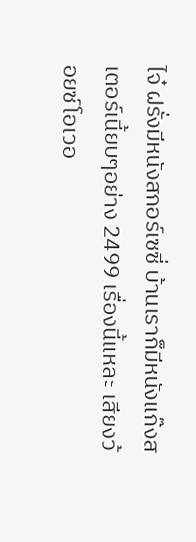ไจ๋ ฝรั่งมีหนังสกอร์เซซี่ บ้านเราก็มีหนังแก๊งสเตอร์เนี้ยบๆอย่าง 2499 เรื่องนี้แหละ เสียงว้อยซ์โอเวอ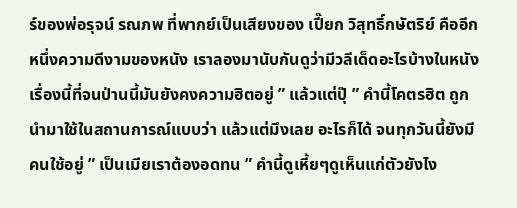ร์ของพ่อรุจน์ รณภพ ที่พากย์เป็นเสียงของ เปี๊ยก วิสุทธิ์กษัตริย์ คืออีกหนึ่งความดีงามของหนัง เราลองมานับกันดูว่ามีวลีเด็ดอะไรบ้างในหนังเรื่องนี้ที่จนป่านนี้มันยังคงความฮิตอยู่ ” แล้วแต่ปุ๊ ” คำนี้โคตรฮิต ถูกนำมาใช้ในสถานการณ์แบบว่า แล้วแต่มึงเลย อะไรก็ได้ จนทุกวันนี้ยังมีคนใช้อยู่ ” เป็นเมียเราต้องอดทน ” คำนี้ดูเหี้ยๆดูเห็นแก่ตัวยังไง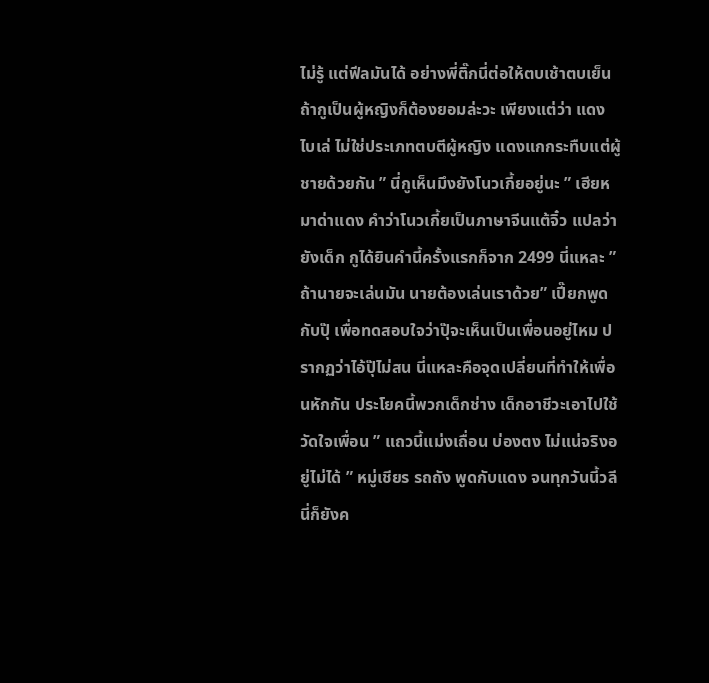ไม่รู้ แต่ฟีลมันได้ อย่างพี่ติ๊กนี่ต่อให้ตบเช้าตบเย็น ถ้ากูเป็นผู้หญิงก็ต้องยอมล่ะวะ เพียงแต่ว่า แดง ไบเล่ ไม่ใช่ประเภทตบตีผู้หญิง แดงแกกระทืบแต่ผู้ชายด้วยกัน ” นี่กูเห็นมึงยังโนวเกี้ยอยู่นะ ” เฮียหมาด่าแดง คำว่าโนวเกี้ยเป็นภาษาจีนแต้จิ๋ว แปลว่า ยังเด็ก กูได้ยินคำนี้ครั้งแรกก็จาก 2499 นี่แหละ ” ถ้านายจะเล่นมัน นายต้องเล่นเราด้วย” เปี๊ยกพูดกับปุ๊ เพื่อทดสอบใจว่าปุ๊จะเห็นเป็นเพื่อนอยู่ไหม ปรากฏว่าไอ้ปุ๊ไม่สน นี่แหละคือจุดเปลี่ยนที่ทำให้เพื่อนหักกัน ประโยคนี้พวกเด็กช่าง เด็กอาชีวะเอาไปใช้วัดใจเพื่อน ” แถวนี้แม่งเถื่อน บ่องตง ไม่แน่จริงอยู่ไม่ได้ ” หมู่เชียร รถถัง พูดกับแดง จนทุกวันนี้วลีนี่ก็ยังค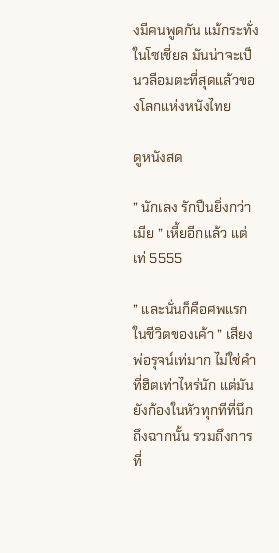งมีคนพูดกัน แม้กระทั่งในโซเชี่ยล มันน่าจะเป็นวลีอมตะที่สุดแล้วของโลกแห่งหนังไทย

ดูหนังสด

” นักเลง รักปืนยิ่งกว่าเมีย ” เหี้ยอีกแล้ว แต่เท่ 5555

” และนั่นก็คือศพแรกในชีวิตของเค้า ” เสียงพ่อรุจน์เท่มาก ไม่ใช่คำที่ฮิตเท่าไหร่นัก แต่มันยังก้องในหัวทุกทีที่นึกถึงฉากนั้น รวมถึงการที่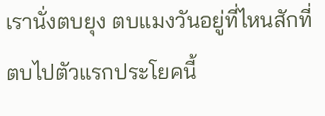เรานั่งตบยุง ตบแมงวันอยู่ที่ไหนสักที่ ตบไปตัวแรกประโยคนี้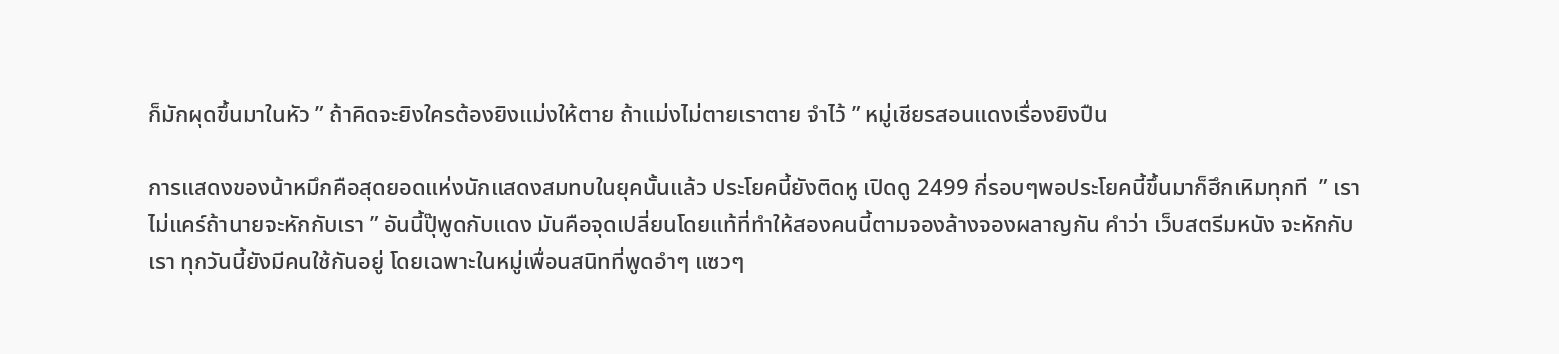ก็มักผุดขึ้นมาในหัว ” ถ้าคิดจะยิงใครต้องยิงแม่งให้ตาย ถ้าแม่งไม่ตายเราตาย จำไว้ ” หมู่เชียรสอนแดงเรื่องยิงปืน

การแสดงของน้าหมึกคือสุดยอดแห่งนักแสดงสมทบในยุคนั้นแล้ว ประโยคนี้ยังติดหู เปิดดู 2499 กี่รอบๆพอประโยคนี้ขึ้นมาก็ฮึกเหิมทุกที  ” เราไม่แคร์ถ้านายจะหักกับเรา ” อันนี้ปุ๊พูดกับแดง มันคือจุดเปลี่ยนโดยแท้ที่ทำให้สองคนนี้ตามจองล้างจองผลาญกัน คำว่า เว็บสตรีมหนัง จะหักกับเรา ทุกวันนี้ยังมีคนใช้กันอยู่ โดยเฉพาะในหมู่เพื่อนสนิทที่พูดอำๆ แซวๆ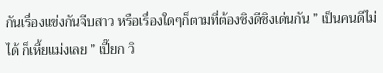กันเรื่องแข่งกันจีบสาว หรือเรื่องใดๆก็ตามที่ต้องชิงดีชิงเด่นกัน ” เป็นคนดีไม่ได้ ก็เหี้ยแม่งเลย ” เปี๊ยก วิ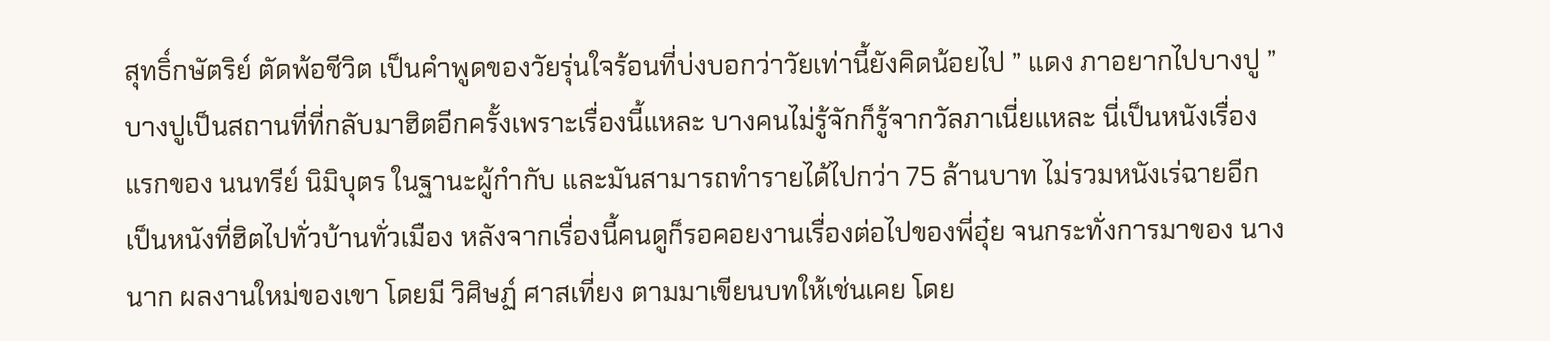สุทธิ์กษัตริย์ ตัดพ้อชีวิต เป็นคำพูดของวัยรุ่นใจร้อนที่บ่งบอกว่าวัยเท่านี้ยังคิดน้อยไป ” แดง ภาอยากไปบางปู ” บางปูเป็นสถานที่ที่กลับมาฮิตอีกครั้งเพราะเรื่องนี้แหละ บางคนไม่รู้จักก็รู้จากวัลภาเนี่ยแหละ นี่เป็นหนังเรื่องแรกของ นนทรีย์ นิมิบุตร ในฐานะผู้กำกับ และมันสามารถทำรายได้ไปกว่า 75 ล้านบาท ไม่รวมหนังเร่ฉายอีก เป็นหนังที่ฮิตไปทั่วบ้านทั่วเมือง หลังจากเรื่องนี้คนดูก็รอคอยงานเรื่องต่อไปของพี่อุ๋ย จนกระทั่งการมาของ นางนาก ผลงานใหม่ของเขา โดยมี วิศิษฏ์ ศาสเที่ยง ตามมาเขียนบทให้เช่นเคย โดย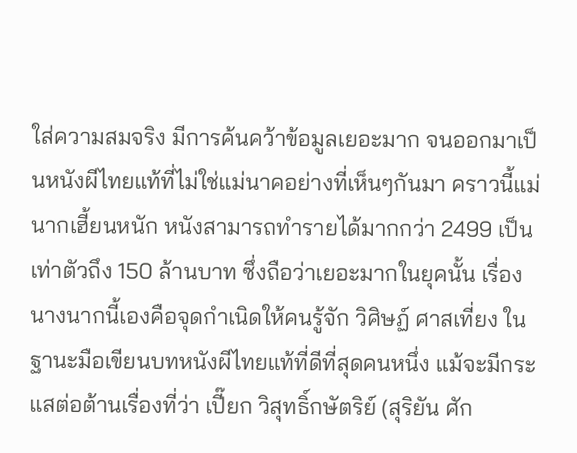ใส่ความสมจริง มีการค้นคว้าข้อมูลเยอะมาก จนออกมาเป็นหนังผีไทยแท้ที่ไม่ใช่แม่นาคอย่างที่เห็นๆกันมา คราวนี้แม่นากเฮี้ยนหนัก หนังสามารถทำรายได้มากกว่า 2499 เป็นเท่าตัวถึง 150 ล้านบาท ซึ่งถือว่าเยอะมากในยุคนั้น เรื่องนางนากนี้เองคือจุดกำเนิดให้คนรู้จัก วิศิษฏ์ ศาสเที่ยง ในฐานะมือเขียนบทหนังผีไทยแท้ที่ดีที่สุดคนหนึ่ง แม้จะมีกระแสต่อต้านเรื่องที่ว่า เปี๊ยก วิสุทธิ์กษัตริย์ (สุริยัน ศัก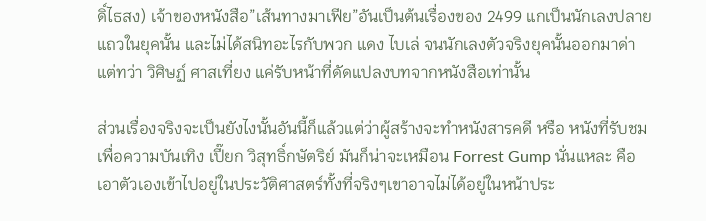ดิ์ไธสง) เจ้าของหนังสือ”เส้นทางมาเฟีย”อันเป็นต้นเรื่องของ 2499 แกเป็นนักเลงปลายแถวในยุคนั้น และไม่ได้สนิทอะไรกับพวก แดง ไบเล่ จนนักเลงตัวจริงยุคนั้นออกมาด่า แต่ทว่า วิศิษฏ์ ศาสเที่ยง แค่รับหน้าที่ดัดแปลงบทจากหนังสือเท่านั้น

ส่วนเรื่องจริงจะเป็นยังไงนั้นอันนี้ก็แล้วแต่ว่าผู้สร้างจะทำหนังสารคดี หรือ หนังที่รับชมเพื่อความบันเทิง เปี๊ยก วิสุทธิ์กษัตริย์ มันก็น่าจะเหมือน Forrest Gump นั่นแหละ คือเอาตัวเองเข้าไปอยู่ในประวัติศาสตร์ทั้งที่จริงๆเขาอาจไม่ได้อยู่ในหน้าประ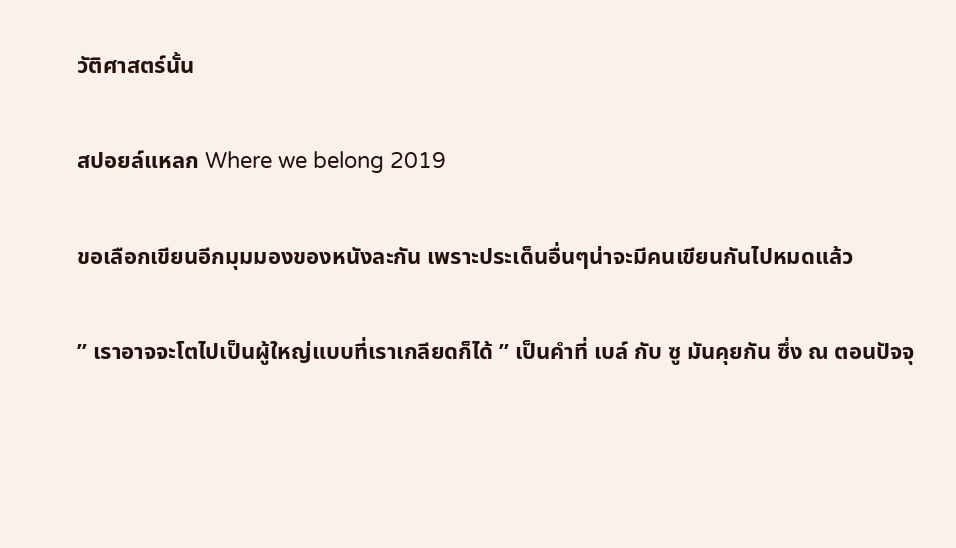วัติศาสตร์นั้น

สปอยล์แหลก Where we belong 2019

ขอเลือกเขียนอีกมุมมองของหนังละกัน เพราะประเด็นอื่นๆน่าจะมีคนเขียนกันไปหมดแล้ว

” เราอาจจะโตไปเป็นผู้ใหญ่แบบที่เราเกลียดก็ได้ ” เป็นคำที่ เบล์ กับ ซู มันคุยกัน ซึ่ง ณ ตอนปัจจุ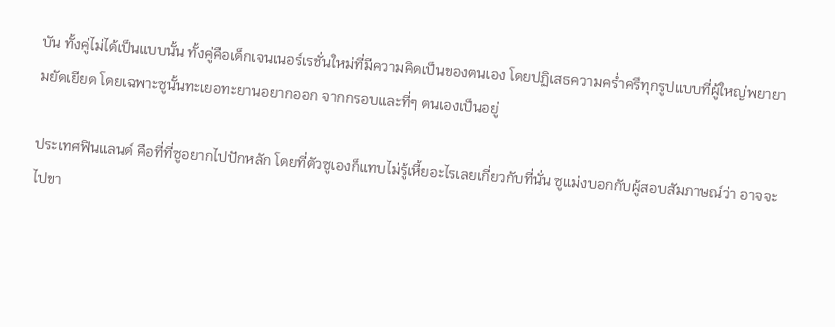บัน ทั้งคู่ไม่ได้เป็นแบบนั้น ทั้งคู่คือเด็กเจนเนอร์เรชั่นใหม่ที่มีความคิดเป็นของตนเอง โดยปฏิเสธความคร่ำครึทุกรูปแบบที่ผู้ใหญ่พยายามยัดเยียด โดยเฉพาะซูนั้นทะเยอทะยานอยากออก จากกรอบและที่ๆ ตนเองเป็นอยู่

ประเทศฟินแลนด์ คือที่ที่ซูอยากไปปักหลัก โดยที่ตัวซูเองก็แทบไม่รู้เหี้ยอะไรเลยเกี่ยวกับที่นั่น ซูแม่งบอกกับผู้สอบสัมภาษณ์ว่า อาจจะไปขา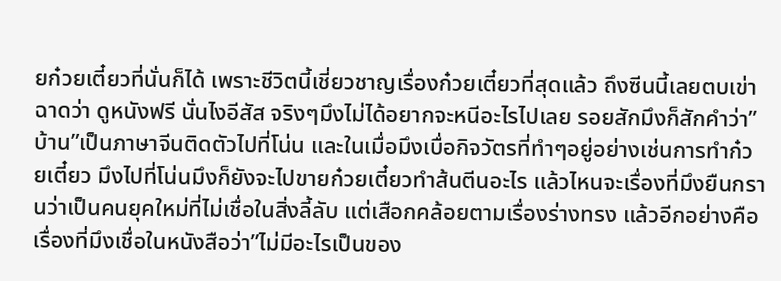ยก๋วยเตี๋ยวที่นั่นก็ได้ เพราะชีวิตนี้เชี่ยวชาญเรื่องก๋วยเตี๋ยวที่สุดแล้ว ถึงซีนนี้เลยตบเข่าฉาดว่า ดูหนังฟรี นั่นไงอีสัส จริงๆมึงไม่ได้อยากจะหนีอะไรไปเลย รอยสักมึงก็สักคำว่า”บ้าน”เป็นภาษาจีนติดตัวไปที่โน่น และในเมื่อมึงเบื่อกิจวัตรที่ทำๆอยู่อย่างเช่นการทำก๋วยเตี๋ยว มึงไปที่โน่นมึงก็ยังจะไปขายก๋วยเตี๋ยวทำส้นตีนอะไร แล้วไหนจะเรื่องที่มึงยืนกรานว่าเป็นคนยุคใหม่ที่ไม่เชื่อในสิ่งลี้ลับ แต่เสือกคล้อยตามเรื่องร่างทรง แล้วอีกอย่างคือเรื่องที่มึงเชื่อในหนังสือว่า”ไม่มีอะไรเป็นของ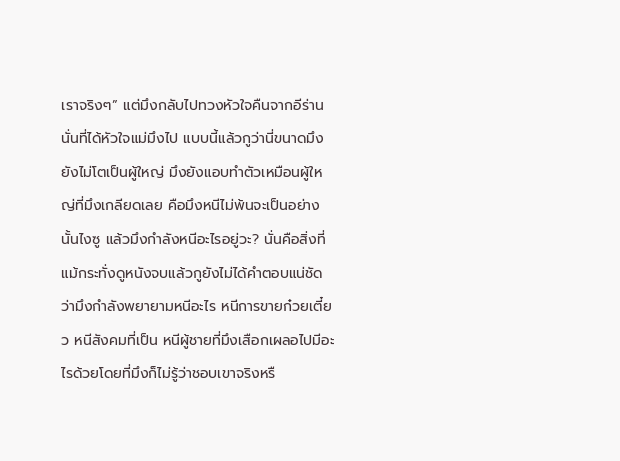เราจริงๆ” แต่มึงกลับไปทวงหัวใจคืนจากอีร่านนั่นที่ได้หัวใจแม่มึงไป แบบนี้แล้วกูว่านี่ขนาดมึงยังไม่โตเป็นผู้ใหญ่ มึงยังแอบทำตัวเหมือนผู้ใหญ่ที่มึงเกลียดเลย คือมึงหนีไม่พ้นจะเป็นอย่างนั้นไงซู แล้วมึงกำลังหนีอะไรอยู่วะ? นั่นคือสิ่งที่แม้กระทั่งดูหนังจบแล้วกูยังไม่ได้คำตอบแน่ชัดว่ามึงกำลังพยายามหนีอะไร หนีการขายก๋วยเตี๋ยว หนีสังคมที่เป็น หนีผู้ชายที่มึงเสือกเผลอไปมีอะไรด้วยโดยที่มึงก็ไม่รู้ว่าชอบเขาจริงหรื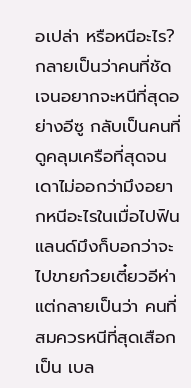อเปล่า หรือหนีอะไร? กลายเป็นว่าคนที่ชัดเจนอยากจะหนีที่สุดอย่างอีซู กลับเป็นคนที่ดูคลุมเครือที่สุดจนเดาไม่ออกว่ามึงอยากหนีอะไรในเมื่อไปฟินแลนด์มึงก็บอกว่าจะไปขายก๋วยเตี๋ยวอีห่า แต่กลายเป็นว่า คนที่สมควรหนีที่สุดเสือกเป็น เบล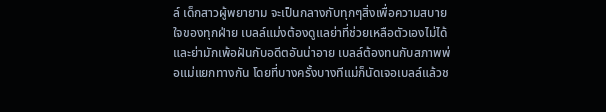ล์ เด็กสาวผู้พยายาม จะเป็นกลางกับทุกๆสิ่งเพื่อความสบายใจของทุกฝ่าย เบลล์แม่งต้องดูแลย่าที่ช่วยเหลือตัวเองไม่ได้ และย่ามักเพ้อฝันกับอดีตอันน่าอาย เบลล์ต้องทนกับสภาพพ่อแม่แยกทางกัน โดยที่บางครั้งบางทีแม่ก็นัดเจอเบลล์แล้วช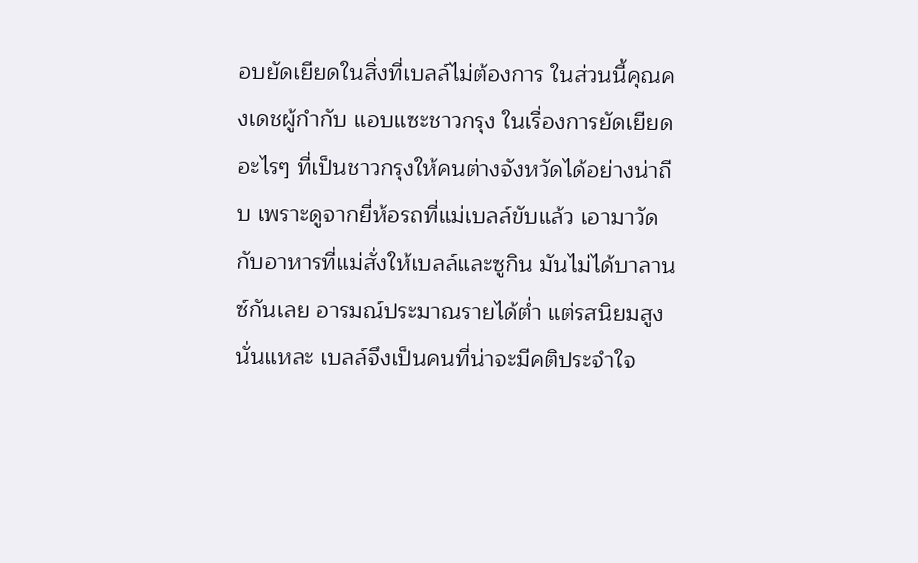อบยัดเยียดในสิ่งที่เบลล์ไม่ต้องการ ในส่วนนี้คุณคงเดชผู้กำกับ แอบแซะชาวกรุง ในเรื่องการยัดเยียดอะไรๆ ที่เป็นชาวกรุงให้คนต่างจังหวัดได้อย่างน่าถีบ เพราะดูจากยี่ห้อรถที่แม่เบลล์ขับแล้ว เอามาวัดกับอาหารที่แม่สั่งให้เบลล์และซูกิน มันไม่ได้บาลานซ์กันเลย อารมณ์ประมาณรายได้ต่ำ แต่รสนิยมสูงนั่นแหละ เบลล์จึงเป็นคนที่น่าจะมีคติประจำใจ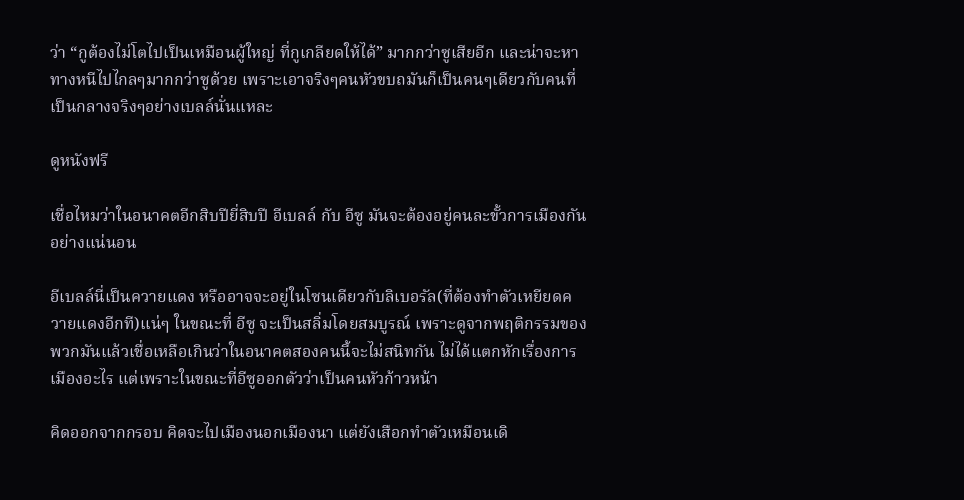ว่า “กูต้องไม่โตไปเป็นเหมือนผู้ใหญ่ ที่กูเกลียดให้ได้” มากกว่าซูเสียอีก และน่าจะหาทางหนีไปไกลๆมากกว่าซูด้วย เพราะเอาจริงๆคนหัวขบถมันก็เป็นคนๆเดียวกับคนที่เป็นกลางจริงๆอย่างเบลล์นั่นแหละ

ดูหนังฟรี

เชื่อไหมว่าในอนาคตอีกสิบปียี่สิบปี อีเบลล์ กับ อีซู มันจะต้องอยู่คนละขั้วการเมืองกันอย่างแน่นอน

อีเบลล์นี่เป็นควายแดง หรืออาจจะอยู่ในโซนเดียวกับลิเบอรัล(ที่ต้องทำตัวเหยียดควายแดงอีกที)แน่ๆ ในขณะที่ อีซู จะเป็นสลิ่มโดยสมบูรณ์ เพราะดูจากพฤติกรรมของพวกมันแล้วเชื่อเหลือเกินว่าในอนาคตสองคนนี้จะไม่สนิทกัน ไม่ได้แตกหักเรื่องการเมืองอะไร แต่เพราะในขณะที่อีซูออกตัวว่าเป็นคนหัวก้าวหน้า

คิดออกจากกรอบ คิดจะไปเมืองนอกเมืองนา แต่ยังเสือกทำตัวเหมือนเดิ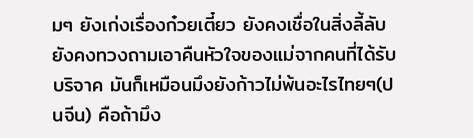มๆ ยังเก่งเรื่องก๋วยเตี๋ยว ยังคงเชื่อในสิ่งลี้ลับ ยังคงทวงถามเอาคืนหัวใจของแม่จากคนที่ได้รับบริจาค มันก็เหมือนมึงยังก้าวไม่พ้นอะไรไทยๆ(ปนจีน) คือถ้ามึง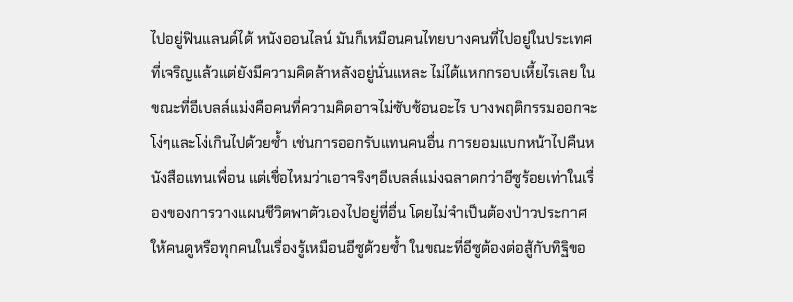ไปอยู่ฟินแลนด์ได้ หนังออนไลน์ มันก็เหมือนคนไทยบางคนที่ไปอยู่ในประเทศที่เจริญแล้วแต่ยังมีความคิดล้าหลังอยู่นั่นแหละ ไม่ได้แหกกรอบเหี้ยไรเลย ในขณะที่อีเบลล์แม่งคือคนที่ความคิดอาจไม่ซับซ้อนอะไร บางพฤติกรรมออกจะโง่ๆและโง่เกินไปด้วยซ้ำ เช่นการออกรับแทนคนอื่น การยอมแบกหน้าไปคืนหนังสือแทนเพื่อน แต่เชื่อไหมว่าเอาจริงๆอีเบลล์แม่งฉลาดกว่าอีซูร้อยเท่าในเรื่องของการวางแผนชีวิตพาตัวเองไปอยู่ที่อื่น โดยไม่จำเป็นต้องป่าวประกาศให้คนดูหรือทุกคนในเรื่องรู้เหมือนอีซูด้วยซ้ำ ในขณะที่อีซูต้องต่อสู้กับทิฐิขอ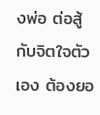งพ่อ ต่อสู้กับจิตใจตัวเอง ต้องยอ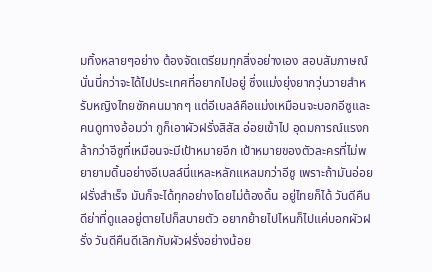มทิ้งหลายๆอย่าง ต้องจัดเตรียมทุกสิ่งอย่างเอง สอบสัมภาษณ์นั่นนี่กว่าจะได้ไปประเทศที่อยากไปอยู่ ซึ่งแม่งยุ่งยากวุ่นวายสำหรับหญิงไทยซักคนมากๆ แต่อีเบลล์คือแม่งเหมือนจะบอกอีซูและคนดูทางอ้อมว่า กูก็เอาผัวฝรั่งสิสัส อ่อยเข้าไป อุดมการณ์แรงกล้ากว่าอีซูที่เหมือนจะมีเป้าหมายอีก เป้าหมายของตัวละครที่ไม่พยายามดิ้นอย่างอีเบลล์นี่แหละหลักแหลมกว่าอีซู เพราะถ้ามันอ่อยฝรั่งสำเร็จ มันก็จะได้ทุกอย่างโดยไม่ต้องดิ้น อยู่ไทยก็ได้ วันดีคืนดีย่าที่ดูแลอยู่ตายไปก็สบายตัว อยากย้ายไปไหนก็ไปแค่บอกผัวฝรั่ง วันดีคืนดีเลิกกับผัวฝรั่งอย่างน้อย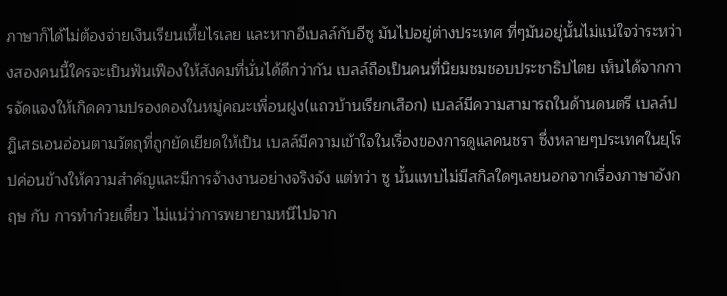ภาษาก็ได้ไม่ต้องจ่ายเงินเรียนเหี้ยไรเลย และหากอีเบลล์กับอีซู มันไปอยู่ต่างประเทศ ที่ๆมันอยู่นั้นไม่แน่ใจว่าระหว่างสองคนนี้ใครจะเป็นฟันเฟืองให้สังคมที่นั่นได้ดีกว่ากัน เบลล์ถือเป็นคนที่นิยมชมชอบประชาธิปไตย เห็นได้จากการจัดแจงให้เกิดความปรองดองในหมู่คณะเพื่อนฝูง(แถวบ้านเรียกเสือก) เบลล์มีความสามารถในด้านดนตรี เบลล์ปฏิเสธเอนอ่อนตามวัตถุที่ถูกยัดเยียดให้เป็น เบลล์มีความเข้าใจในเรื่องของการดูแลคนชรา ซึ่งหลายๆประเทศในยุโรปค่อนข้างให้ความสำคัญและมีการจ้างงานอย่างจริงจัง แต่ทว่า ซู นั้นแทบไม่มีสกิลใดๆเลยนอกจากเรื่องภาษาอังกฤษ กับ การทำก๋วยเตี๋ยว ไม่แน่ว่าการพยายามหนีไปจาก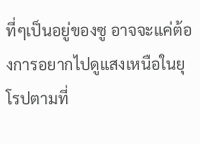ที่ๆเป็นอยู่ของซู อาจจะแค่ต้องการอยากไปดูแสงเหนือในยุโรปตามที่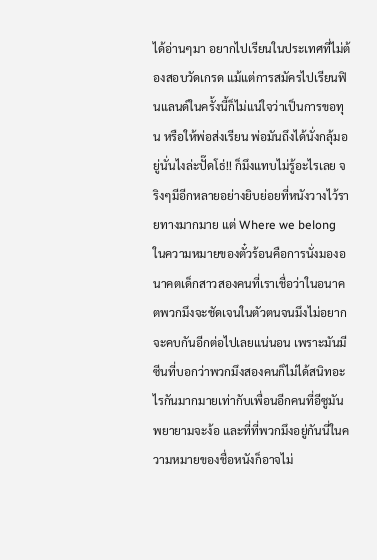ได้อ่านๆมา อยากไปเรียนในประเทศที่ไม่ต้องสอบวัดเกรด แม้แต่การสมัครไปเรียนฟินแลนด์ในครั้งนี้ก็ไม่แน่ใจว่าเป็นการขอทุน หรือให้พ่อส่งเรียน พ่อมันถึงได้นั่งกลุ้มอยู่นั่นไงล่ะปั๊ดโธ่!! ก็มึงแทบไม่รู้อะไรเลย จริงๆมีอีกหลายอย่างยิบย่อยที่หนังวางไว้รายทางมากมาย แต่ Where we belong ในความหมายของตั๋วร้อนคือการนั่งมองอนาคตเด็กสาวสองคนที่เราเชื่อว่าในอนาคตพวกมึงจะชัดเจนในตัวตนจนมึงไม่อยากจะคบกันอีกต่อไปเลยแน่นอน เพราะมันมีซีนที่บอกว่าพวกมึงสองคนก็ไม่ได้สนิทอะไรกันมากมายเท่ากับเพื่อนอีกคนที่อีซูมันพยายามจะง้อ และที่ที่พวกมึงอยู่กันนี่ในความหมายของชื่อหนังก็อาจไม่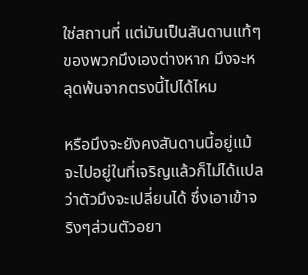ใช่สถานที่ แต่มันเป็นสันดานแท้ๆของพวกมึงเองต่างหาก มึงจะหลุดพ้นจากตรงนี้ไปได้ไหม

หรือมึงจะยังคงสันดานนี้อยู่แม้จะไปอยู่ในที่เจริญแล้วก็ไม่ได้แปลว่าตัวมึงจะเปลี่ยนได้ ซึ่งเอาเข้าจริงๆส่วนตัวอยา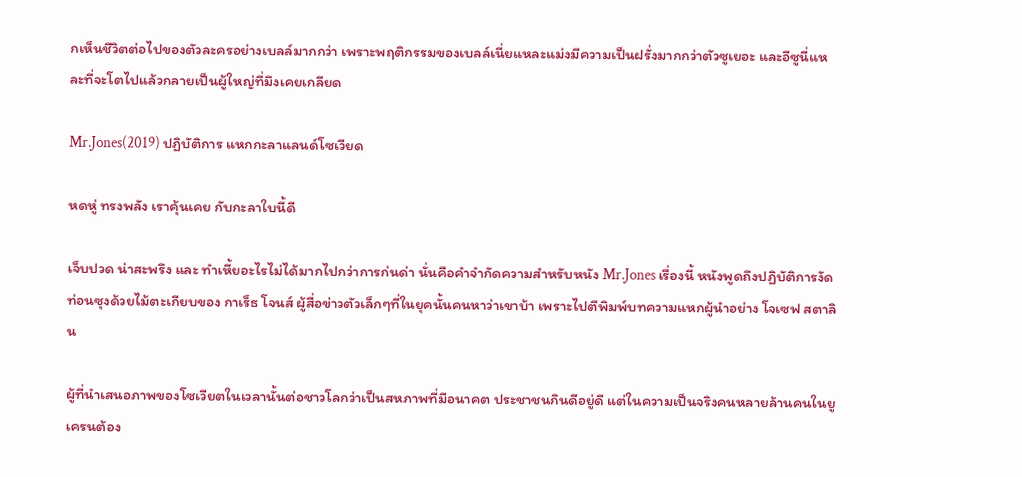กเห็นชีวิตต่อไปของตัวละครอย่างเบลล์มากกว่า เพราะพฤติกรรมของเบลล์เนี่ยแหละแม่งมีความเป็นฝรั่งมากกว่าตัวซูเยอะ และอีซูนี่แหละที่จะโตไปแล้วกลายเป็นผู้ใหญ่ที่มึงเคยเกลียด

Mr.Jones(2019) ปฏิบัติการ แหกกะลาแลนด์โซเวียด

หดหู่ ทรงพลัง เราคุ้นเคย กับกะลาใบนี้ดี

เจ็บปวด น่าสะพรึง และ ทำเหี้ยอะไรไม่ได้มากไปกว่าการก่นด่า นั่นคือคำจำกัดความสำหรับหนัง Mr.Jones เรื่องนี้ หนังพูดถึงปฏิบัติการงัดท่อนซุงด้วยไม้ตะเกียบของ กาเร็ธ โจนส์ ผู้สื่อข่าวตัวเล็กๆที่ในยุคนั้นคนหาว่าเขาบ้า เพราะไปตีพิมพ์บทความแหกผู้นำอย่าง โจเซฟ สตาลิน

ผู้ที่นำเสนอภาพของโซเวียตในเวลานั้นต่อชาวโลกว่าเป็นสหภาพที่มีอนาคต ประชาชนกินดีอยู่ดี แต่ในความเป็นจริงคนหลายล้านคนในยูเครนต้อง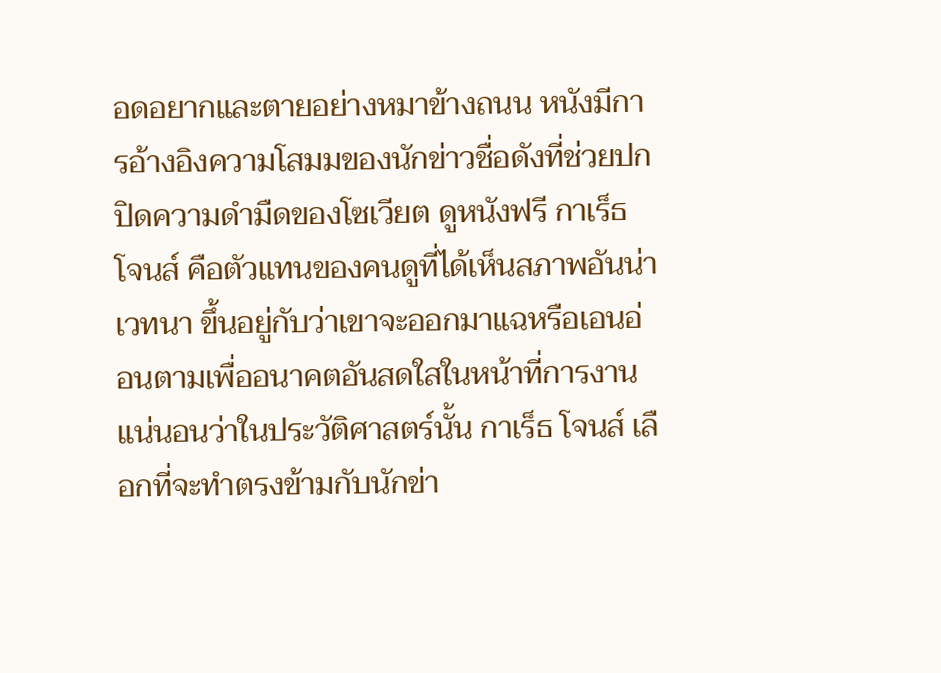อดอยากและตายอย่างหมาข้างถนน หนังมีการอ้างอิงความโสมมของนักข่าวชื่อดังที่ช่วยปกปิดความดำมืดของโซเวียต ดูหนังฟรี กาเร็ธ โจนส์ คือตัวแทนของคนดูที่ได้เห็นสภาพอันน่าเวทนา ขึ้นอยู่กับว่าเขาจะออกมาแฉหรือเอนอ่อนตามเพื่ออนาคตอันสดใสในหน้าที่การงาน แน่นอนว่าในประวัติศาสตร์นั้น กาเร็ธ โจนส์ เลือกที่จะทำตรงข้ามกับนักข่า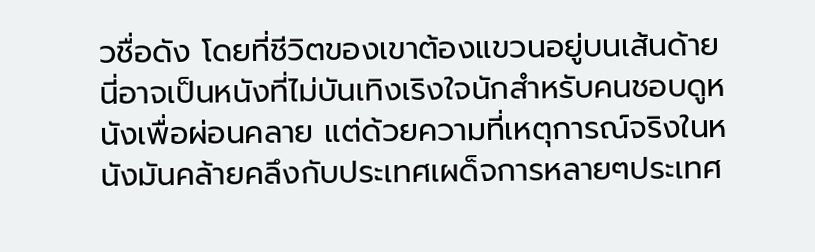วชื่อดัง โดยที่ชีวิตของเขาต้องแขวนอยู่บนเส้นด้าย นี่อาจเป็นหนังที่ไม่บันเทิงเริงใจนักสำหรับคนชอบดูหนังเพื่อผ่อนคลาย แต่ด้วยความที่เหตุการณ์จริงในหนังมันคล้ายคลึงกับประเทศเผด็จการหลายๆประเทศ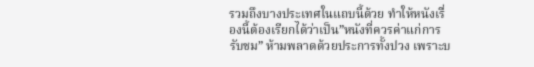รวมถึงบางประเทศในแถบนี้ด้วย ทำให้หนังเรื่องนี้ต้องเรียกได้ว่าเป็น”หนังที่ควรค่าแก่การรับชม” ห้ามพลาดด้วยประการทั้งปวง เพราะบ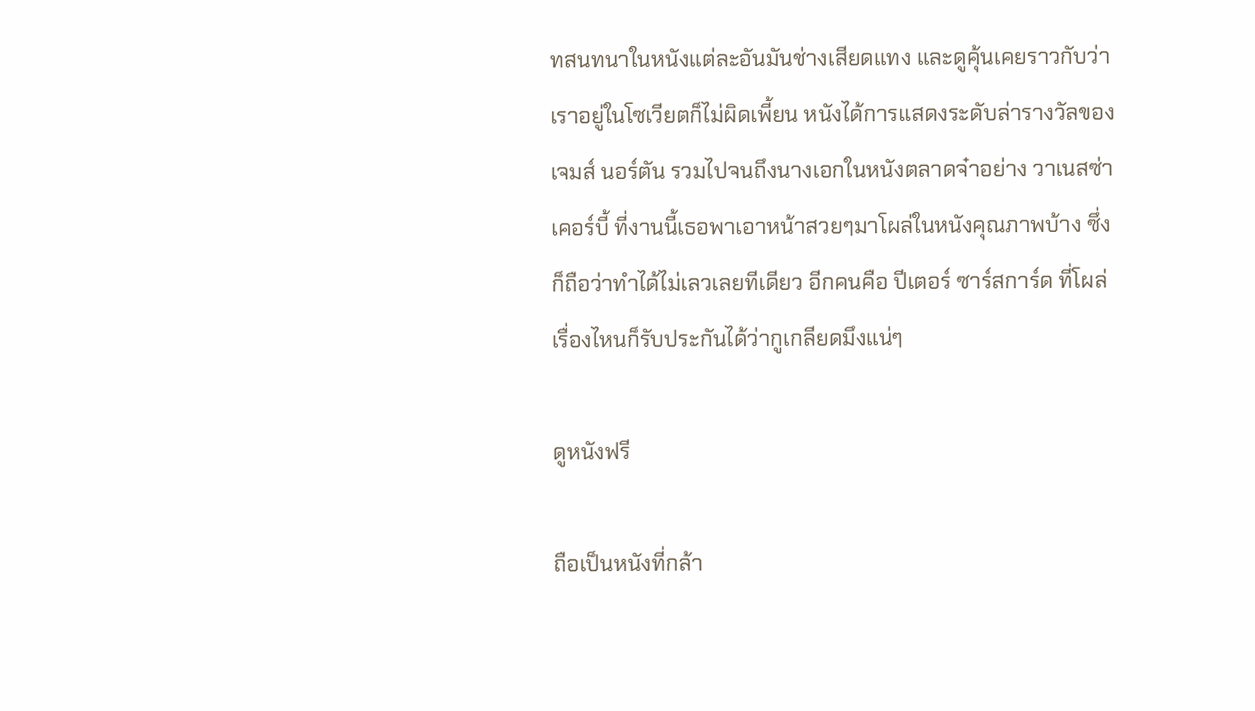ทสนทนาในหนังแต่ละอันมันช่างเสียดแทง และดูคุ้นเคยราวกับว่าเราอยู่ในโซเวียตก็ไม่ผิดเพี้ยน หนังได้การแสดงระดับล่ารางวัลของ เจมส์ นอร์ตัน รวมไปจนถึงนางเอกในหนังตลาดจ๋าอย่าง วาเนสซ่า เคอร์บี้ ที่งานนี้เธอพาเอาหน้าสวยๆมาโผล่ในหนังคุณภาพบ้าง ซึ่งก็ถือว่าทำได้ไม่เลวเลยทีเดียว อีกคนคือ ปีเตอร์ ซาร์สการ์ด ที่โผล่เรื่องไหนก็รับประกันได้ว่ากูเกลียดมึงแน่ๆ

ดูหนังฟรี

ถือเป็นหนังที่กล้า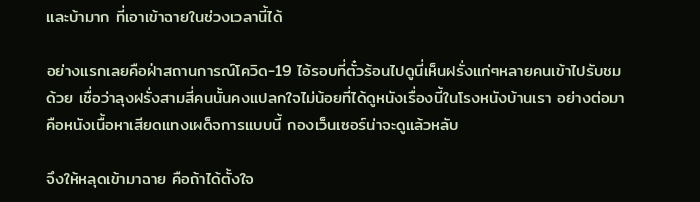และบ้ามาก ที่เอาเข้าฉายในช่วงเวลานี้ได้

อย่างแรกเลยคือฝ่าสถานการณ์โควิด-19 ไอ้รอบที่ตั๋วร้อนไปดูนี่เห็นฝรั่งแก่ๆหลายคนเข้าไปรับชมด้วย เชื่อว่าลุงฝรั่งสามสี่คนนั้นคงแปลกใจไม่น้อยที่ได้ดูหนังเรื่องนี้ในโรงหนังบ้านเรา อย่างต่อมาคือหนังเนื้อหาเสียดแทงเผด็จการแบบนี้ กองเว็นเซอร์น่าจะดูแล้วหลับ

จึงให้หลุดเข้ามาฉาย คือถ้าได้ตั้งใจ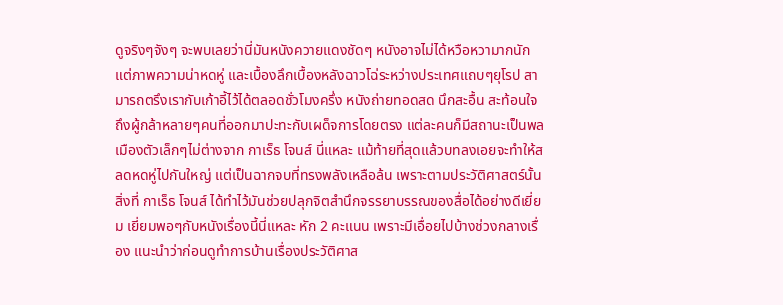ดูจริงๆจังๆ จะพบเลยว่านี่มันหนังควายแดงชัดๆ หนังอาจไม่ได้หวือหวามากนัก แต่ภาพความน่าหดหู่ และเบื้องลึกเบื้องหลังฉาวโฉ่ระหว่างประเทศแถบๆยุโรป สามารถตรึงเรากับเก้าอี้ไว้ได้ตลอดชั่วโมงครึ่ง หนังถ่ายทอดสด นึกสะอื้น สะท้อนใจถึงผู้กล้าหลายๆคนที่ออกมาปะทะกับเผด็จการโดยตรง แต่ละคนก็มีสถานะเป็นพลเมืองตัวเล็กๆไม่ต่างจาก กาเร็ธ โจนส์ นี่แหละ แม้ท้ายที่สุดแล้วบทลงเอยจะทำให้สลดหดหู่ไปกันใหญ่ แต่เป็นฉากจบที่ทรงพลังเหลือล้น เพราะตามประวัติศาสตร์นั้นสิ่งที่ กาเร็ธ โจนส์ ได้ทำไว้มันช่วยปลุกจิตสำนึกจรรยาบรรณของสื่อได้อย่างดีเยี่ยม เยี่ยมพอๆกับหนังเรื่องนี้นี่แหละ หัก 2 คะแนน เพราะมีเอื่อยไปบ้างช่วงกลางเรื่อง แนะนำว่าก่อนดูทำการบ้านเรื่องประวัติศาส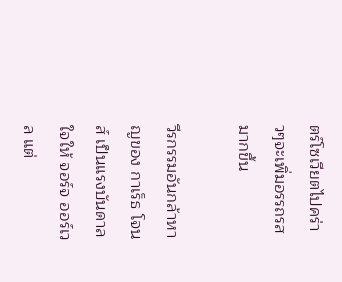ตร์โซเวียตไปคร่าวๆจะเพิ่มอรรถรสมากขึ้น

วีรกรรมอันกล้าหาญของ กาเร็ธ โจนส์ เป็นแรงบันดาลใจให้ จอร์จ ออร์เวล แต่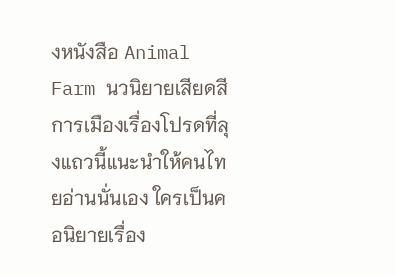งหนังสือ Animal Farm นวนิยายเสียดสีการเมืองเรื่องโปรดที่ลุงแถวนี้แนะนำให้คนไทยอ่านนั่นเอง ใครเป็นคอนิยายเรื่อง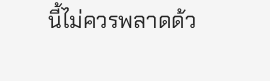นี้ไม่ควรพลาดด้ว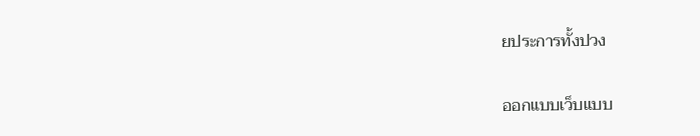ยประการทั้งปวง

ออกแบบเว็บแบบ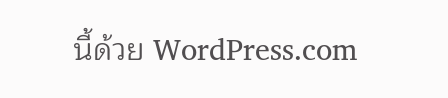นี้ด้วย WordPress.com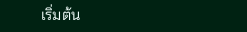เริ่มต้น